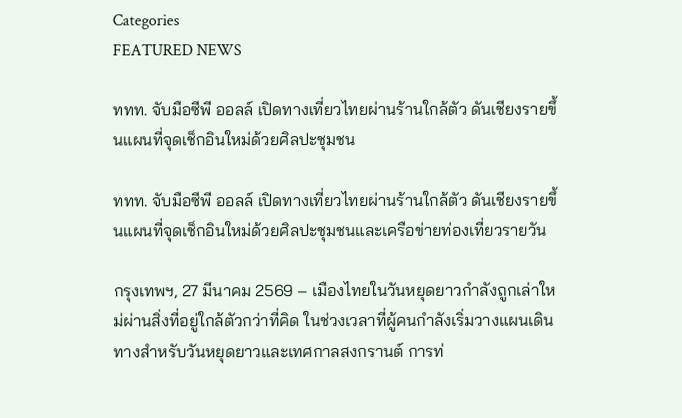Categories
FEATURED NEWS

ททท. จับมือซีพี ออลล์ เปิดทางเที่ยวไทยผ่านร้านใกล้ตัว ดันเชียงรายขึ้นแผนที่จุดเช็กอินใหม่ด้วยศิลปะชุมชน

ททท. จับมือซีพี ออลล์ เปิดทางเที่ยวไทยผ่านร้านใกล้ตัว ดันเชียงรายขึ้นแผนที่จุดเช็กอินใหม่ด้วยศิลปะชุมชนและเครือข่ายท่องเที่ยวรายวัน

กรุงเทพฯ, 27 มีนาคม 2569 – เมืองไทยในวันหยุดยาวกำลังถูกเล่าใหม่ผ่านสิ่งที่อยู่ใกล้ตัวกว่าที่คิด ในช่วงเวลาที่ผู้คนกำลังเริ่มวางแผนเดินทางสำหรับวันหยุดยาวและเทศกาลสงกรานต์ การท่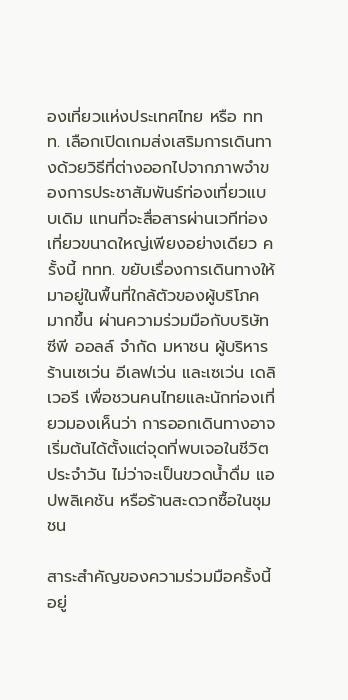องเที่ยวแห่งประเทศไทย หรือ ททท. เลือกเปิดเกมส่งเสริมการเดินทางด้วยวิธีที่ต่างออกไปจากภาพจำของการประชาสัมพันธ์ท่องเที่ยวแบบเดิม แทนที่จะสื่อสารผ่านเวทีท่องเที่ยวขนาดใหญ่เพียงอย่างเดียว ครั้งนี้ ททท. ขยับเรื่องการเดินทางให้มาอยู่ในพื้นที่ใกล้ตัวของผู้บริโภคมากขึ้น ผ่านความร่วมมือกับบริษัท ซีพี ออลล์ จำกัด มหาชน ผู้บริหารร้านเซเว่น อีเลฟเว่น และเซเว่น เดลิเวอรี เพื่อชวนคนไทยและนักท่องเที่ยวมองเห็นว่า การออกเดินทางอาจเริ่มต้นได้ตั้งแต่จุดที่พบเจอในชีวิตประจำวัน ไม่ว่าจะเป็นขวดน้ำดื่ม แอปพลิเคชัน หรือร้านสะดวกซื้อในชุมชน

สาระสำคัญของความร่วมมือครั้งนี้อยู่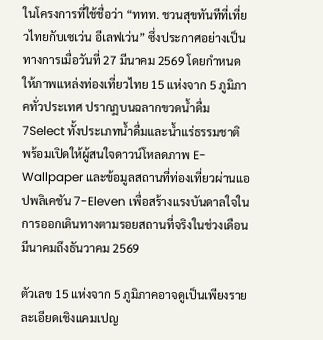ในโครงการที่ใช้ชื่อว่า “ททท. ชวนสุขทันทีที่เที่ยวไทยกับเซเว่น อีเลฟเว่น” ซึ่งประกาศอย่างเป็นทางการเมื่อวันที่ 27 มีนาคม 2569 โดยกำหนดให้ภาพแหล่งท่องเที่ยวไทย 15 แห่งจาก 5 ภูมิภาคทั่วประเทศ ปรากฏบนฉลากขวดน้ำดื่ม 7Select ทั้งประเภทน้ำดื่มและน้ำแร่ธรรมชาติ พร้อมเปิดให้ผู้สนใจดาวน์โหลดภาพ E-Wallpaper และข้อมูลสถานที่ท่องเที่ยวผ่านแอปพลิเคชัน 7-Eleven เพื่อสร้างแรงบันดาลใจในการออกเดินทางตามรอยสถานที่จริงในช่วงเดือนมีนาคมถึงธันวาคม 2569

ตัวเลข 15 แห่งจาก 5 ภูมิภาคอาจดูเป็นเพียงรายละเอียดเชิงแคมเปญ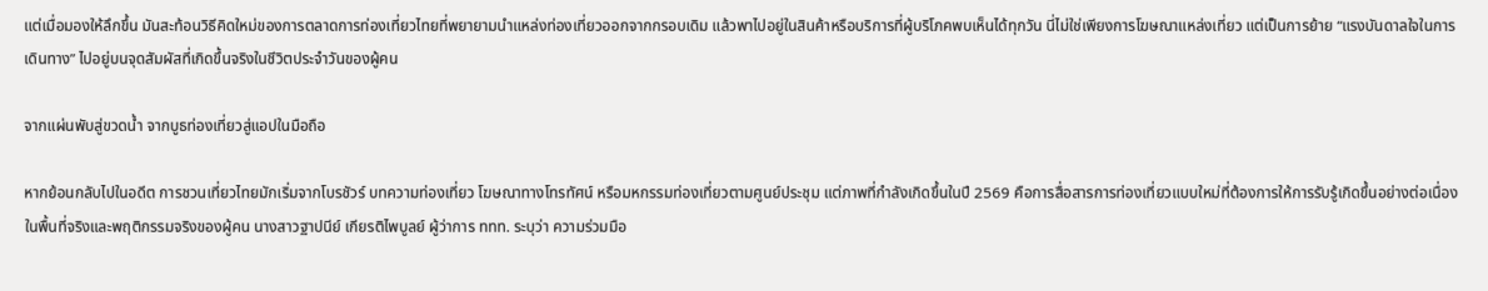แต่เมื่อมองให้ลึกขึ้น มันสะท้อนวิธีคิดใหม่ของการตลาดการท่องเที่ยวไทยที่พยายามนำแหล่งท่องเที่ยวออกจากกรอบเดิม แล้วพาไปอยู่ในสินค้าหรือบริการที่ผู้บริโภคพบเห็นได้ทุกวัน นี่ไม่ใช่เพียงการโฆษณาแหล่งเที่ยว แต่เป็นการย้าย “แรงบันดาลใจในการเดินทาง” ไปอยู่บนจุดสัมผัสที่เกิดขึ้นจริงในชีวิตประจำวันของผู้คน

จากแผ่นพับสู่ขวดน้ำ จากบูธท่องเที่ยวสู่แอปในมือถือ

หากย้อนกลับไปในอดีต การชวนเที่ยวไทยมักเริ่มจากโบรชัวร์ บทความท่องเที่ยว โฆษณาทางโทรทัศน์ หรือมหกรรมท่องเที่ยวตามศูนย์ประชุม แต่ภาพที่กำลังเกิดขึ้นในปี 2569 คือการสื่อสารการท่องเที่ยวแบบใหม่ที่ต้องการให้การรับรู้เกิดขึ้นอย่างต่อเนื่องในพื้นที่จริงและพฤติกรรมจริงของผู้คน นางสาวฐาปนีย์ เกียรติไพบูลย์ ผู้ว่าการ ททท. ระบุว่า ความร่วมมือ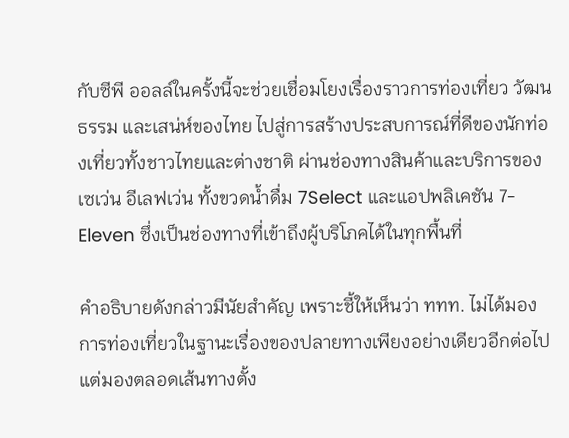กับซีพี ออลล์ในครั้งนี้จะช่วยเชื่อมโยงเรื่องราวการท่องเที่ยว วัฒนธรรม และเสน่ห์ของไทย ไปสู่การสร้างประสบการณ์ที่ดีของนักท่องเที่ยวทั้งชาวไทยและต่างชาติ ผ่านช่องทางสินค้าและบริการของเซเว่น อีเลฟเว่น ทั้งขวดน้ำดื่ม 7Select และแอปพลิเคชัน 7-Eleven ซึ่งเป็นช่องทางที่เข้าถึงผู้บริโภคได้ในทุกพื้นที่

คำอธิบายดังกล่าวมีนัยสำคัญ เพราะชี้ให้เห็นว่า ททท. ไม่ได้มองการท่องเที่ยวในฐานะเรื่องของปลายทางเพียงอย่างเดียวอีกต่อไป แต่มองตลอดเส้นทางตั้ง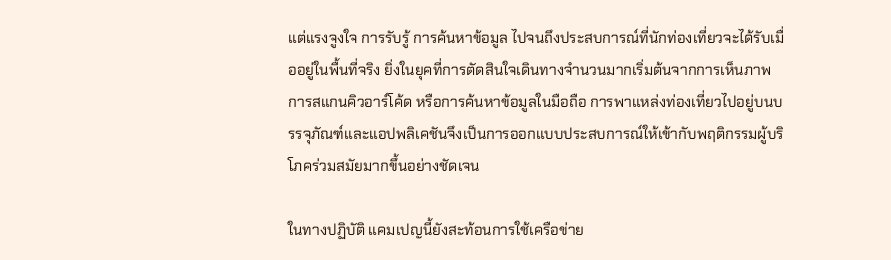แต่แรงจูงใจ การรับรู้ การค้นหาข้อมูล ไปจนถึงประสบการณ์ที่นักท่องเที่ยวจะได้รับเมื่ออยู่ในพื้นที่จริง ยิ่งในยุคที่การตัดสินใจเดินทางจำนวนมากเริ่มต้นจากการเห็นภาพ การสแกนคิวอาร์โค้ด หรือการค้นหาข้อมูลในมือถือ การพาแหล่งท่องเที่ยวไปอยู่บนบรรจุภัณฑ์และแอปพลิเคชันจึงเป็นการออกแบบประสบการณ์ให้เข้ากับพฤติกรรมผู้บริโภคร่วมสมัยมากขึ้นอย่างชัดเจน

ในทางปฏิบัติ แคมเปญนี้ยังสะท้อนการใช้เครือข่าย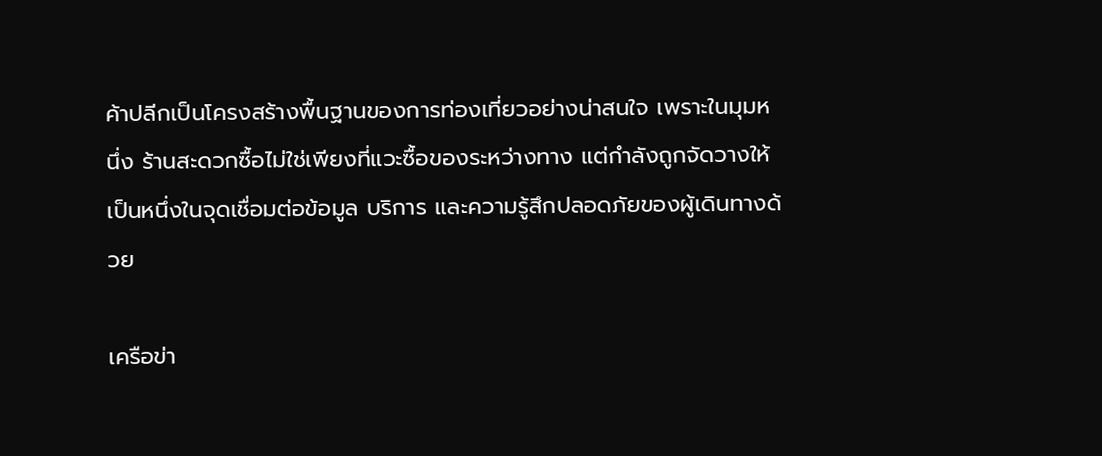ค้าปลีกเป็นโครงสร้างพื้นฐานของการท่องเที่ยวอย่างน่าสนใจ เพราะในมุมหนึ่ง ร้านสะดวกซื้อไม่ใช่เพียงที่แวะซื้อของระหว่างทาง แต่กำลังถูกจัดวางให้เป็นหนึ่งในจุดเชื่อมต่อข้อมูล บริการ และความรู้สึกปลอดภัยของผู้เดินทางด้วย

เครือข่า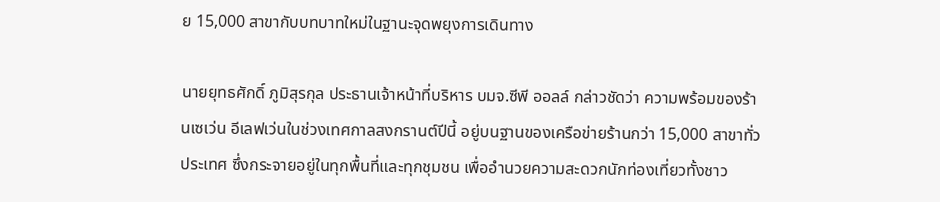ย 15,000 สาขากับบทบาทใหม่ในฐานะจุดพยุงการเดินทาง

นายยุทธศักดิ์ ภูมิสุรกุล ประธานเจ้าหน้าที่บริหาร บมจ.ซีพี ออลล์ กล่าวชัดว่า ความพร้อมของร้านเซเว่น อีเลฟเว่นในช่วงเทศกาลสงกรานต์ปีนี้ อยู่บนฐานของเครือข่ายร้านกว่า 15,000 สาขาทั่วประเทศ ซึ่งกระจายอยู่ในทุกพื้นที่และทุกชุมชน เพื่ออำนวยความสะดวกนักท่องเที่ยวทั้งชาว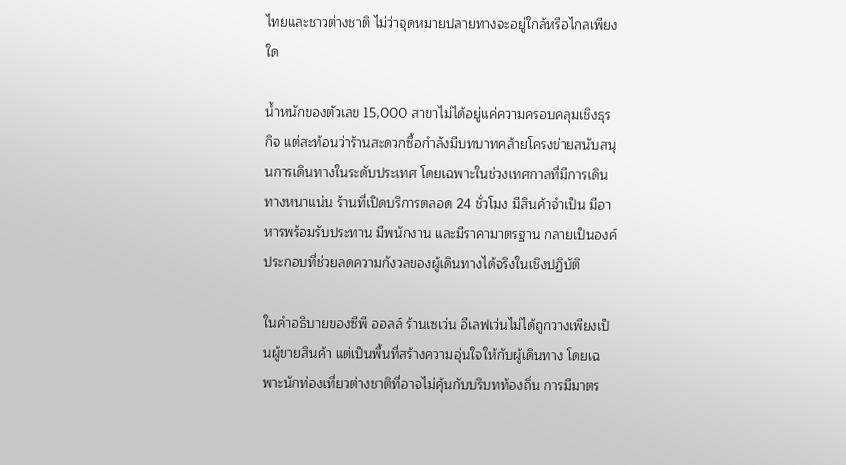ไทยและชาวต่างชาติ ไม่ว่าจุดหมายปลายทางจะอยู่ใกล้หรือไกลเพียงใด

น้ำหนักของตัวเลข 15,000 สาขาไม่ได้อยู่แค่ความครอบคลุมเชิงธุรกิจ แต่สะท้อนว่าร้านสะดวกซื้อกำลังมีบทบาทคล้ายโครงข่ายสนับสนุนการเดินทางในระดับประเทศ โดยเฉพาะในช่วงเทศกาลที่มีการเดินทางหนาแน่น ร้านที่เปิดบริการตลอด 24 ชั่วโมง มีสินค้าจำเป็น มีอาหารพร้อมรับประทาน มีพนักงาน และมีราคามาตรฐาน กลายเป็นองค์ประกอบที่ช่วยลดความกังวลของผู้เดินทางได้จริงในเชิงปฏิบัติ

ในคำอธิบายของซีพี ออลล์ ร้านเซเว่น อีเลฟเว่นไม่ได้ถูกวางเพียงเป็นผู้ขายสินค้า แต่เป็นพื้นที่สร้างความอุ่นใจให้กับผู้เดินทาง โดยเฉพาะนักท่องเที่ยวต่างชาติที่อาจไม่คุ้นกับบริบทท้องถิ่น การมีมาตร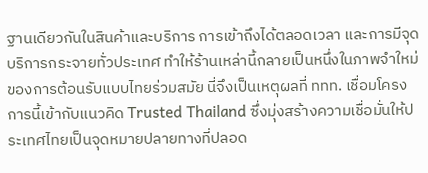ฐานเดียวกันในสินค้าและบริการ การเข้าถึงได้ตลอดเวลา และการมีจุดบริการกระจายทั่วประเทศ ทำให้ร้านเหล่านี้กลายเป็นหนึ่งในภาพจำใหม่ของการต้อนรับแบบไทยร่วมสมัย นี่จึงเป็นเหตุผลที่ ททท. เชื่อมโครงการนี้เข้ากับแนวคิด Trusted Thailand ซึ่งมุ่งสร้างความเชื่อมั่นให้ประเทศไทยเป็นจุดหมายปลายทางที่ปลอด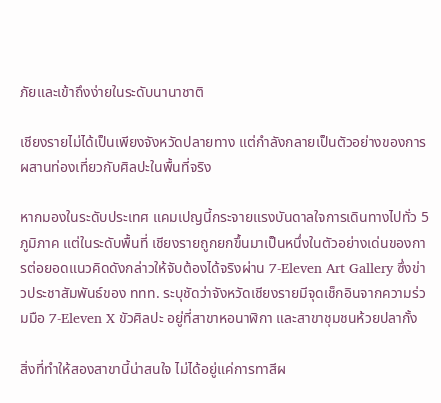ภัยและเข้าถึงง่ายในระดับนานาชาติ

เชียงรายไม่ได้เป็นเพียงจังหวัดปลายทาง แต่กำลังกลายเป็นตัวอย่างของการผสานท่องเที่ยวกับศิลปะในพื้นที่จริง

หากมองในระดับประเทศ แคมเปญนี้กระจายแรงบันดาลใจการเดินทางไปทั่ว 5 ภูมิภาค แต่ในระดับพื้นที่ เชียงรายถูกยกขึ้นมาเป็นหนึ่งในตัวอย่างเด่นของการต่อยอดแนวคิดดังกล่าวให้จับต้องได้จริงผ่าน 7-Eleven Art Gallery ซึ่งข่าวประชาสัมพันธ์ของ ททท. ระบุชัดว่าจังหวัดเชียงรายมีจุดเช็กอินจากความร่วมมือ 7-Eleven X ขัวศิลปะ อยู่ที่สาขาหอนาฬิกา และสาขาชุมชนห้วยปลากั้ง

สิ่งที่ทำให้สองสาขานี้น่าสนใจ ไม่ได้อยู่แค่การทาสีผ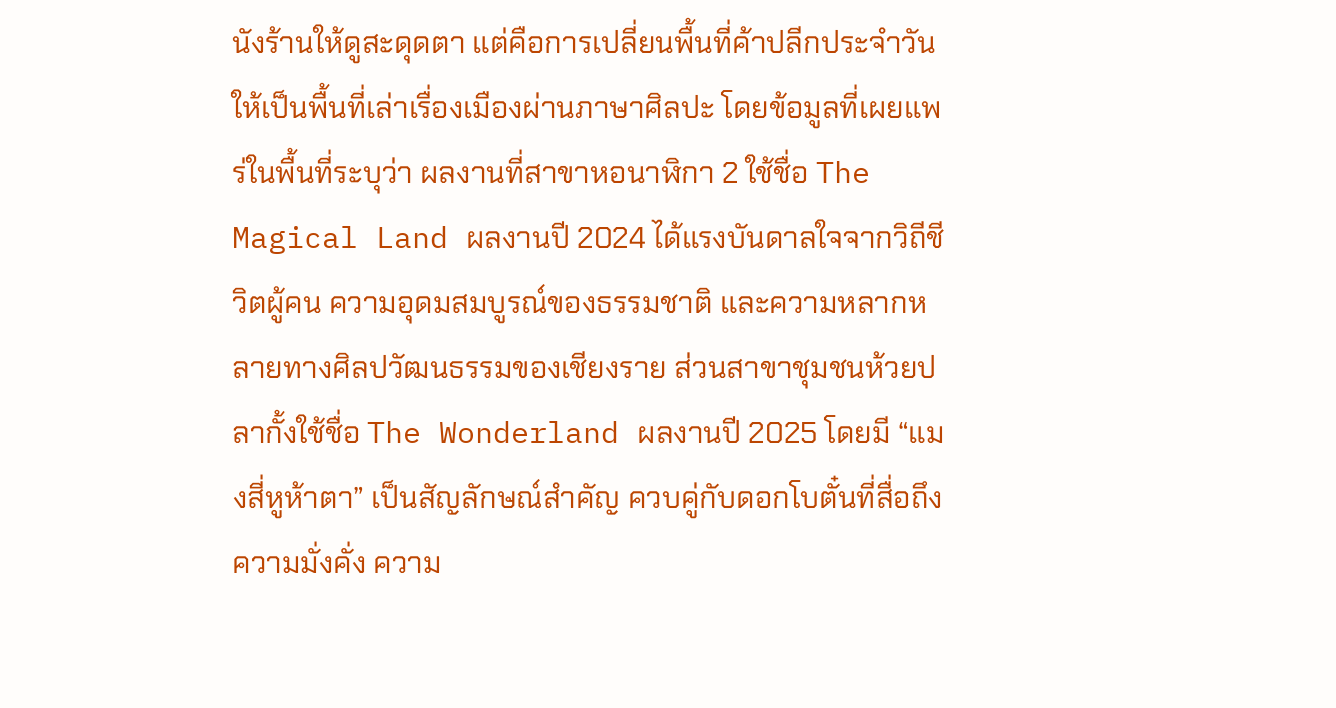นังร้านให้ดูสะดุดตา แต่คือการเปลี่ยนพื้นที่ค้าปลีกประจำวันให้เป็นพื้นที่เล่าเรื่องเมืองผ่านภาษาศิลปะ โดยข้อมูลที่เผยแพร่ในพื้นที่ระบุว่า ผลงานที่สาขาหอนาฬิกา 2 ใช้ชื่อ The Magical Land ผลงานปี 2024 ได้แรงบันดาลใจจากวิถีชีวิตผู้คน ความอุดมสมบูรณ์ของธรรมชาติ และความหลากหลายทางศิลปวัฒนธรรมของเชียงราย ส่วนสาขาชุมชนห้วยปลากั้งใช้ชื่อ The Wonderland ผลงานปี 2025 โดยมี “แมงสี่หูห้าตา” เป็นสัญลักษณ์สำคัญ ควบคู่กับดอกโบตั๋นที่สื่อถึงความมั่งคั่ง ความ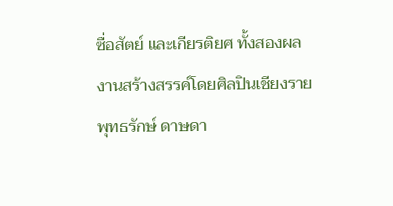ซื่อสัตย์ และเกียรติยศ ทั้งสองผลงานสร้างสรรค์โดยศิลปินเชียงราย พุทธรักษ์ ดาษดา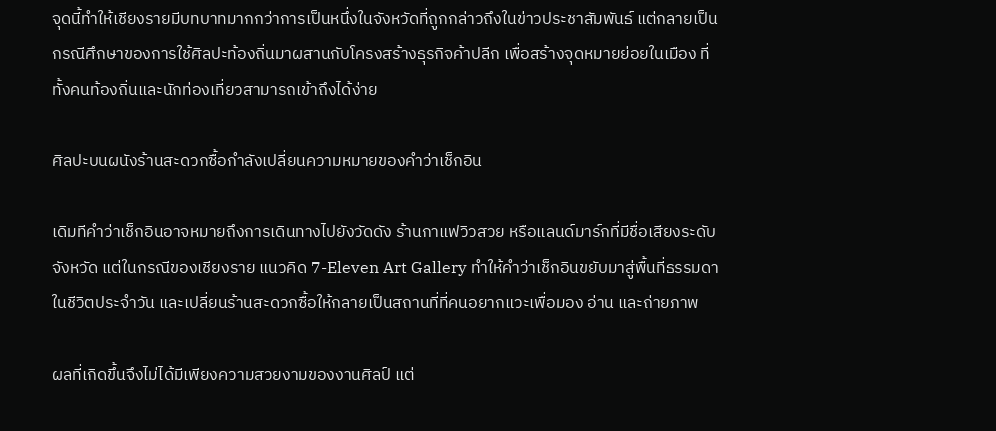จุดนี้ทำให้เชียงรายมีบทบาทมากกว่าการเป็นหนึ่งในจังหวัดที่ถูกกล่าวถึงในข่าวประชาสัมพันธ์ แต่กลายเป็นกรณีศึกษาของการใช้ศิลปะท้องถิ่นมาผสานกับโครงสร้างธุรกิจค้าปลีก เพื่อสร้างจุดหมายย่อยในเมือง ที่ทั้งคนท้องถิ่นและนักท่องเที่ยวสามารถเข้าถึงได้ง่าย

ศิลปะบนผนังร้านสะดวกซื้อกำลังเปลี่ยนความหมายของคำว่าเช็กอิน

เดิมทีคำว่าเช็กอินอาจหมายถึงการเดินทางไปยังวัดดัง ร้านกาแฟวิวสวย หรือแลนด์มาร์กที่มีชื่อเสียงระดับจังหวัด แต่ในกรณีของเชียงราย แนวคิด 7-Eleven Art Gallery ทำให้คำว่าเช็กอินขยับมาสู่พื้นที่ธรรมดาในชีวิตประจำวัน และเปลี่ยนร้านสะดวกซื้อให้กลายเป็นสถานที่ที่คนอยากแวะเพื่อมอง อ่าน และถ่ายภาพ

ผลที่เกิดขึ้นจึงไม่ได้มีเพียงความสวยงามของงานศิลป์ แต่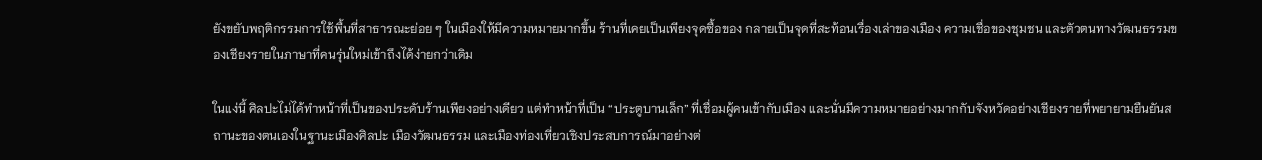ยังขยับพฤติกรรมการใช้พื้นที่สาธารณะย่อย ๆ ในเมืองให้มีความหมายมากขึ้น ร้านที่เคยเป็นเพียงจุดซื้อของ กลายเป็นจุดที่สะท้อนเรื่องเล่าของเมือง ความเชื่อของชุมชน และตัวตนทางวัฒนธรรมของเชียงรายในภาษาที่คนรุ่นใหม่เข้าถึงได้ง่ายกว่าเดิม

ในแง่นี้ ศิลปะไม่ได้ทำหน้าที่เป็นของประดับร้านเพียงอย่างเดียว แต่ทำหน้าที่เป็น “ประตูบานเล็ก” ที่เชื่อมผู้คนเข้ากับเมือง และนั่นมีความหมายอย่างมากกับจังหวัดอย่างเชียงรายที่พยายามยืนยันสถานะของตนเองในฐานะเมืองศิลปะ เมืองวัฒนธรรม และเมืองท่องเที่ยวเชิงประสบการณ์มาอย่างต่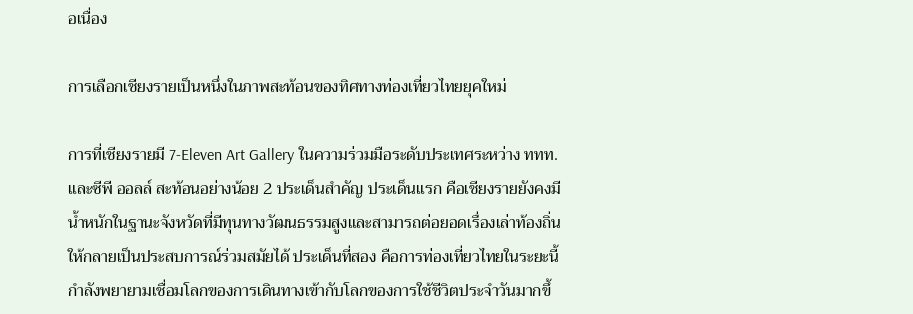อเนื่อง

การเลือกเชียงรายเป็นหนึ่งในภาพสะท้อนของทิศทางท่องเที่ยวไทยยุคใหม่

การที่เชียงรายมี 7-Eleven Art Gallery ในความร่วมมือระดับประเทศระหว่าง ททท. และซีพี ออลล์ สะท้อนอย่างน้อย 2 ประเด็นสำคัญ ประเด็นแรก คือเชียงรายยังคงมีน้ำหนักในฐานะจังหวัดที่มีทุนทางวัฒนธรรมสูงและสามารถต่อยอดเรื่องเล่าท้องถิ่นให้กลายเป็นประสบการณ์ร่วมสมัยได้ ประเด็นที่สอง คือการท่องเที่ยวไทยในระยะนี้กำลังพยายามเชื่อมโลกของการเดินทางเข้ากับโลกของการใช้ชีวิตประจำวันมากขึ้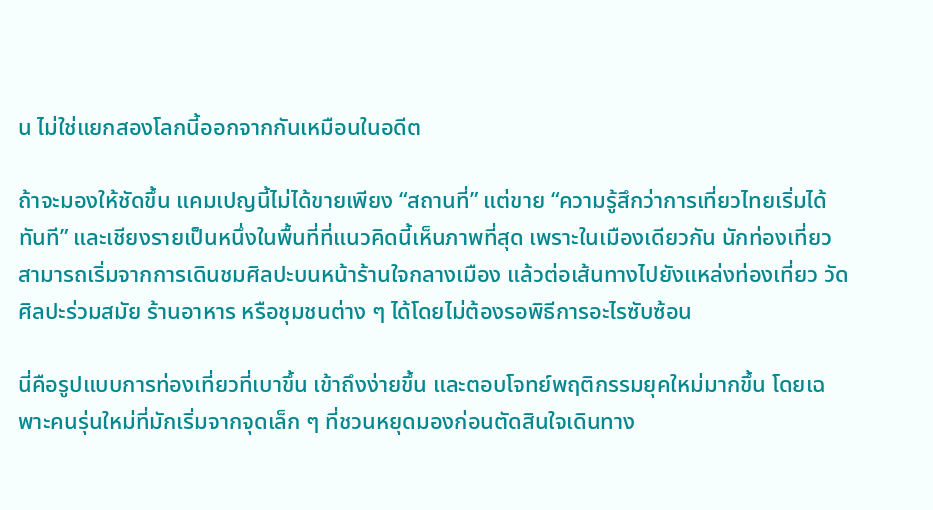น ไม่ใช่แยกสองโลกนี้ออกจากกันเหมือนในอดีต

ถ้าจะมองให้ชัดขึ้น แคมเปญนี้ไม่ได้ขายเพียง “สถานที่” แต่ขาย “ความรู้สึกว่าการเที่ยวไทยเริ่มได้ทันที” และเชียงรายเป็นหนึ่งในพื้นที่ที่แนวคิดนี้เห็นภาพที่สุด เพราะในเมืองเดียวกัน นักท่องเที่ยวสามารถเริ่มจากการเดินชมศิลปะบนหน้าร้านใจกลางเมือง แล้วต่อเส้นทางไปยังแหล่งท่องเที่ยว วัด ศิลปะร่วมสมัย ร้านอาหาร หรือชุมชนต่าง ๆ ได้โดยไม่ต้องรอพิธีการอะไรซับซ้อน

นี่คือรูปแบบการท่องเที่ยวที่เบาขึ้น เข้าถึงง่ายขึ้น และตอบโจทย์พฤติกรรมยุคใหม่มากขึ้น โดยเฉพาะคนรุ่นใหม่ที่มักเริ่มจากจุดเล็ก ๆ ที่ชวนหยุดมองก่อนตัดสินใจเดินทาง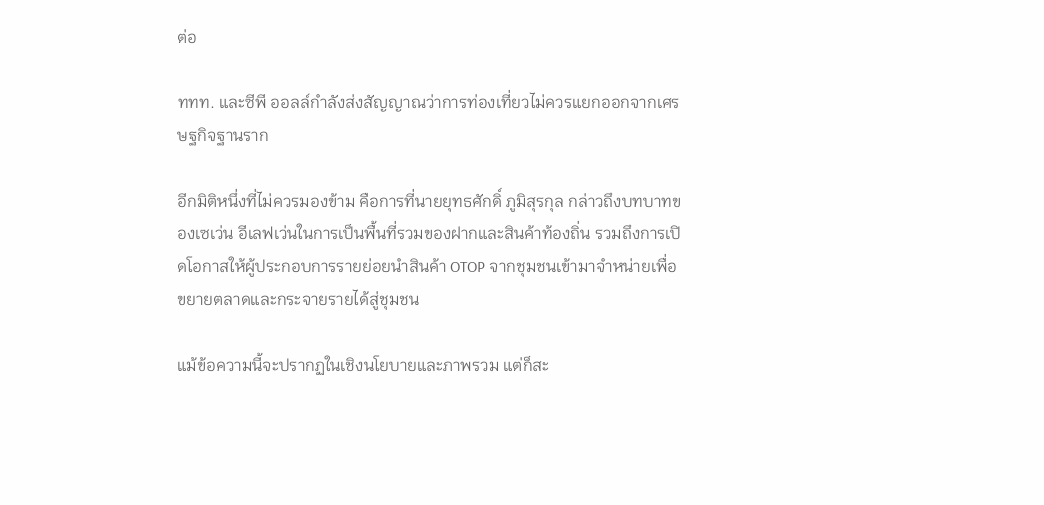ต่อ

ททท. และซีพี ออลล์กำลังส่งสัญญาณว่าการท่องเที่ยวไม่ควรแยกออกจากเศรษฐกิจฐานราก

อีกมิติหนึ่งที่ไม่ควรมองข้าม คือการที่นายยุทธศักดิ์ ภูมิสุรกุล กล่าวถึงบทบาทของเซเว่น อีเลฟเว่นในการเป็นพื้นที่รวมของฝากและสินค้าท้องถิ่น รวมถึงการเปิดโอกาสให้ผู้ประกอบการรายย่อยนำสินค้า OTOP จากชุมชนเข้ามาจำหน่ายเพื่อขยายตลาดและกระจายรายได้สู่ชุมชน

แม้ข้อความนี้จะปรากฏในเชิงนโยบายและภาพรวม แต่ก็สะ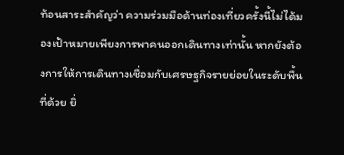ท้อนสาระสำคัญว่า ความร่วมมือด้านท่องเที่ยวครั้งนี้ไม่ได้มองเป้าหมายเพียงการพาคนออกเดินทางเท่านั้น หากยังต้องการให้การเดินทางเชื่อมกับเศรษฐกิจรายย่อยในระดับพื้นที่ด้วย ยิ่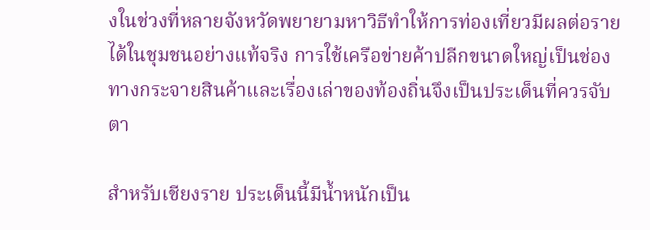งในช่วงที่หลายจังหวัดพยายามหาวิธีทำให้การท่องเที่ยวมีผลต่อรายได้ในชุมชนอย่างแท้จริง การใช้เครือข่ายค้าปลีกขนาดใหญ่เป็นช่องทางกระจายสินค้าและเรื่องเล่าของท้องถิ่นจึงเป็นประเด็นที่ควรจับตา

สำหรับเชียงราย ประเด็นนี้มีน้ำหนักเป็น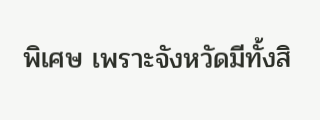พิเศษ เพราะจังหวัดมีทั้งสิ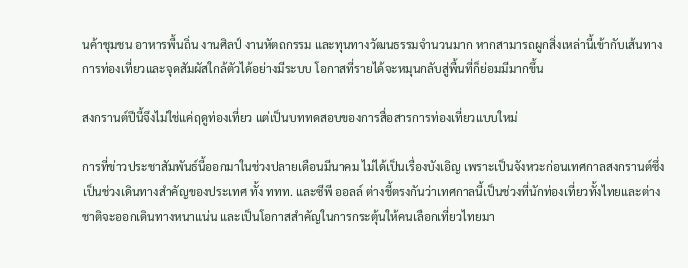นค้าชุมชน อาหารพื้นถิ่น งานศิลป์ งานหัตถกรรม และทุนทางวัฒนธรรมจำนวนมาก หากสามารถผูกสิ่งเหล่านี้เข้ากับเส้นทางการท่องเที่ยวและจุดสัมผัสใกล้ตัวได้อย่างมีระบบ โอกาสที่รายได้จะหมุนกลับสู่พื้นที่ก็ย่อมมีมากขึ้น

สงกรานต์ปีนี้จึงไม่ใช่แค่ฤดูท่องเที่ยว แต่เป็นบททดสอบของการสื่อสารการท่องเที่ยวแบบใหม่

การที่ข่าวประชาสัมพันธ์นี้ออกมาในช่วงปลายเดือนมีนาคม ไม่ได้เป็นเรื่องบังเอิญ เพราะเป็นจังหวะก่อนเทศกาลสงกรานต์ซึ่งเป็นช่วงเดินทางสำคัญของประเทศ ทั้ง ททท. และซีพี ออลล์ ต่างชี้ตรงกันว่าเทศกาลนี้เป็นช่วงที่นักท่องเที่ยวทั้งไทยและต่างชาติจะออกเดินทางหนาแน่น และเป็นโอกาสสำคัญในการกระตุ้นให้คนเลือกเที่ยวไทยมา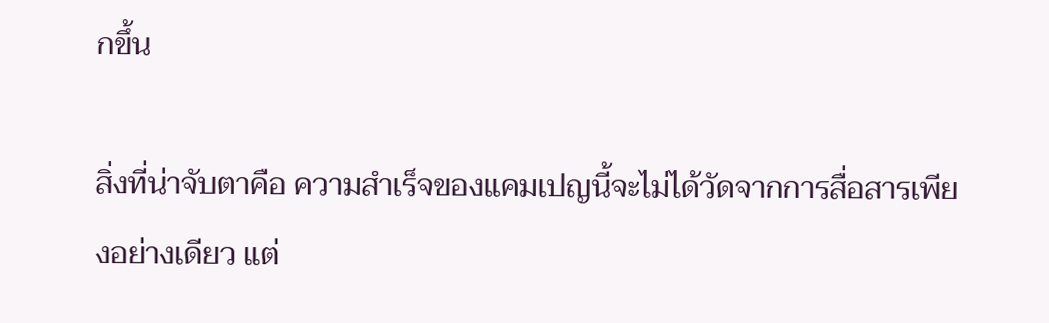กขึ้น

สิ่งที่น่าจับตาคือ ความสำเร็จของแคมเปญนี้จะไม่ได้วัดจากการสื่อสารเพียงอย่างเดียว แต่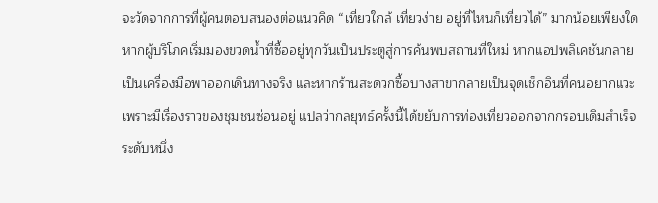จะวัดจากการที่ผู้คนตอบสนองต่อแนวคิด “เที่ยวใกล้ เที่ยวง่าย อยู่ที่ไหนก็เที่ยวได้” มากน้อยเพียงใด หากผู้บริโภคเริ่มมองขวดน้ำที่ซื้ออยู่ทุกวันเป็นประตูสู่การค้นพบสถานที่ใหม่ หากแอปพลิเคชันกลายเป็นเครื่องมือพาออกเดินทางจริง และหากร้านสะดวกซื้อบางสาขากลายเป็นจุดเช็กอินที่คนอยากแวะเพราะมีเรื่องราวของชุมชนซ่อนอยู่ แปลว่ากลยุทธ์ครั้งนี้ได้ขยับการท่องเที่ยวออกจากกรอบเดิมสำเร็จระดับหนึ่ง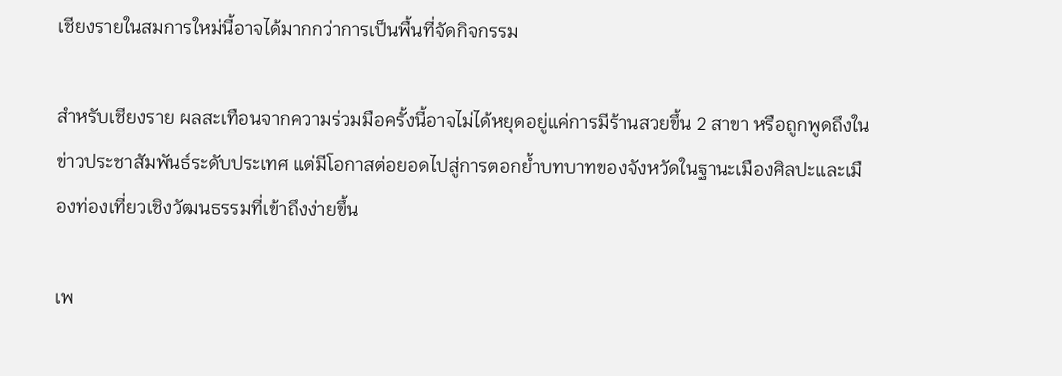เชียงรายในสมการใหม่นี้อาจได้มากกว่าการเป็นพื้นที่จัดกิจกรรม

สำหรับเชียงราย ผลสะเทือนจากความร่วมมือครั้งนี้อาจไม่ได้หยุดอยู่แค่การมีร้านสวยขึ้น 2 สาขา หรือถูกพูดถึงในข่าวประชาสัมพันธ์ระดับประเทศ แต่มีโอกาสต่อยอดไปสู่การตอกย้ำบทบาทของจังหวัดในฐานะเมืองศิลปะและเมืองท่องเที่ยวเชิงวัฒนธรรมที่เข้าถึงง่ายขึ้น

เพ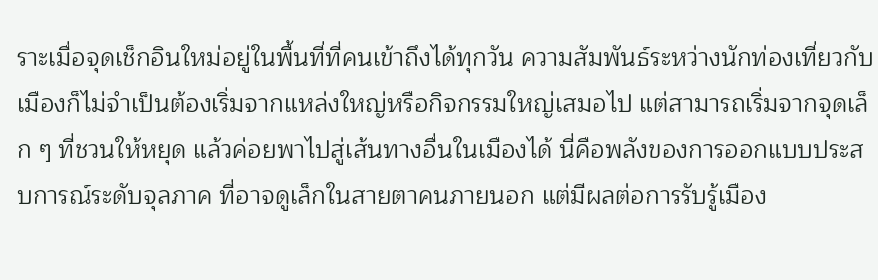ราะเมื่อจุดเช็กอินใหม่อยู่ในพื้นที่ที่คนเข้าถึงได้ทุกวัน ความสัมพันธ์ระหว่างนักท่องเที่ยวกับเมืองก็ไม่จำเป็นต้องเริ่มจากแหล่งใหญ่หรือกิจกรรมใหญ่เสมอไป แต่สามารถเริ่มจากจุดเล็ก ๆ ที่ชวนให้หยุด แล้วค่อยพาไปสู่เส้นทางอื่นในเมืองได้ นี่คือพลังของการออกแบบประสบการณ์ระดับจุลภาค ที่อาจดูเล็กในสายตาคนภายนอก แต่มีผลต่อการรับรู้เมือง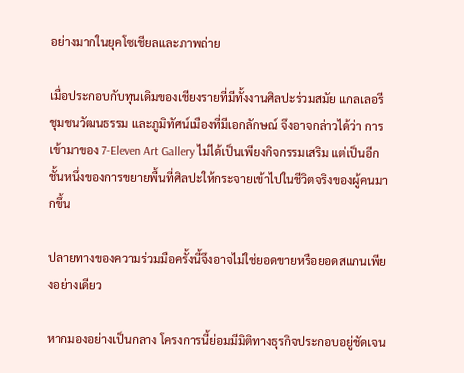อย่างมากในยุคโซเชียลและภาพถ่าย

เมื่อประกอบกับทุนเดิมของเชียงรายที่มีทั้งงานศิลปะร่วมสมัย แกลเลอรี ชุมชนวัฒนธรรม และภูมิทัศน์เมืองที่มีเอกลักษณ์ จึงอาจกล่าวได้ว่า การเข้ามาของ 7-Eleven Art Gallery ไม่ได้เป็นเพียงกิจกรรมเสริม แต่เป็นอีกชั้นหนึ่งของการขยายพื้นที่ศิลปะให้กระจายเข้าไปในชีวิตจริงของผู้คนมากขึ้น

ปลายทางของความร่วมมือครั้งนี้จึงอาจไม่ใช่ยอดขายหรือยอดสแกนเพียงอย่างเดียว

หากมองอย่างเป็นกลาง โครงการนี้ย่อมมีมิติทางธุรกิจประกอบอยู่ชัดเจน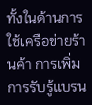ทั้งในด้านการใช้เครือข่ายร้านค้า การเพิ่มการรับรู้แบรน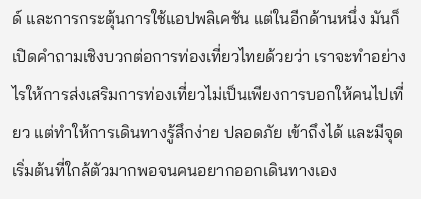ด์ และการกระตุ้นการใช้แอปพลิเคชัน แต่ในอีกด้านหนึ่ง มันก็เปิดคำถามเชิงบวกต่อการท่องเที่ยวไทยด้วยว่า เราจะทำอย่างไรให้การส่งเสริมการท่องเที่ยวไม่เป็นเพียงการบอกให้คนไปเที่ยว แต่ทำให้การเดินทางรู้สึกง่าย ปลอดภัย เข้าถึงได้ และมีจุดเริ่มต้นที่ใกล้ตัวมากพอจนคนอยากออกเดินทางเอง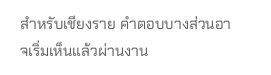สำหรับเชียงราย คำตอบบางส่วนอาจเริ่มเห็นแล้วผ่านงาน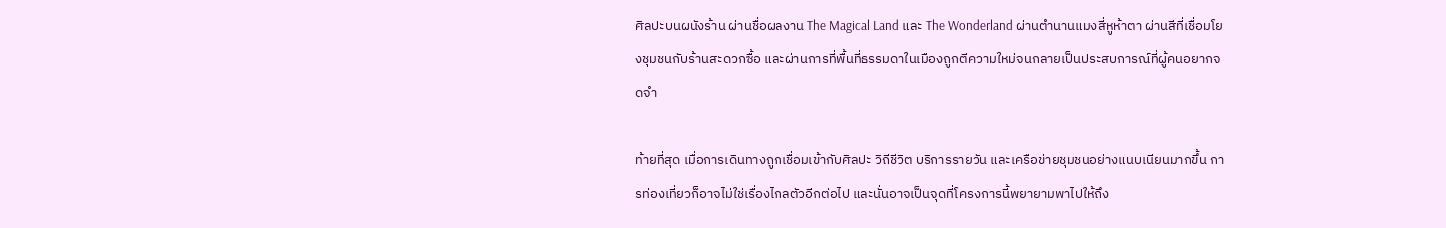ศิลปะบนผนังร้าน ผ่านชื่อผลงาน The Magical Land และ The Wonderland ผ่านตำนานแมงสี่หูห้าตา ผ่านสีที่เชื่อมโยงชุมชนกับร้านสะดวกซื้อ และผ่านการที่พื้นที่ธรรมดาในเมืองถูกตีความใหม่จนกลายเป็นประสบการณ์ที่ผู้คนอยากจดจำ

ท้ายที่สุด เมื่อการเดินทางถูกเชื่อมเข้ากับศิลปะ วิถีชีวิต บริการรายวัน และเครือข่ายชุมชนอย่างแนบเนียนมากขึ้น การท่องเที่ยวก็อาจไม่ใช่เรื่องไกลตัวอีกต่อไป และนั่นอาจเป็นจุดที่โครงการนี้พยายามพาไปให้ถึง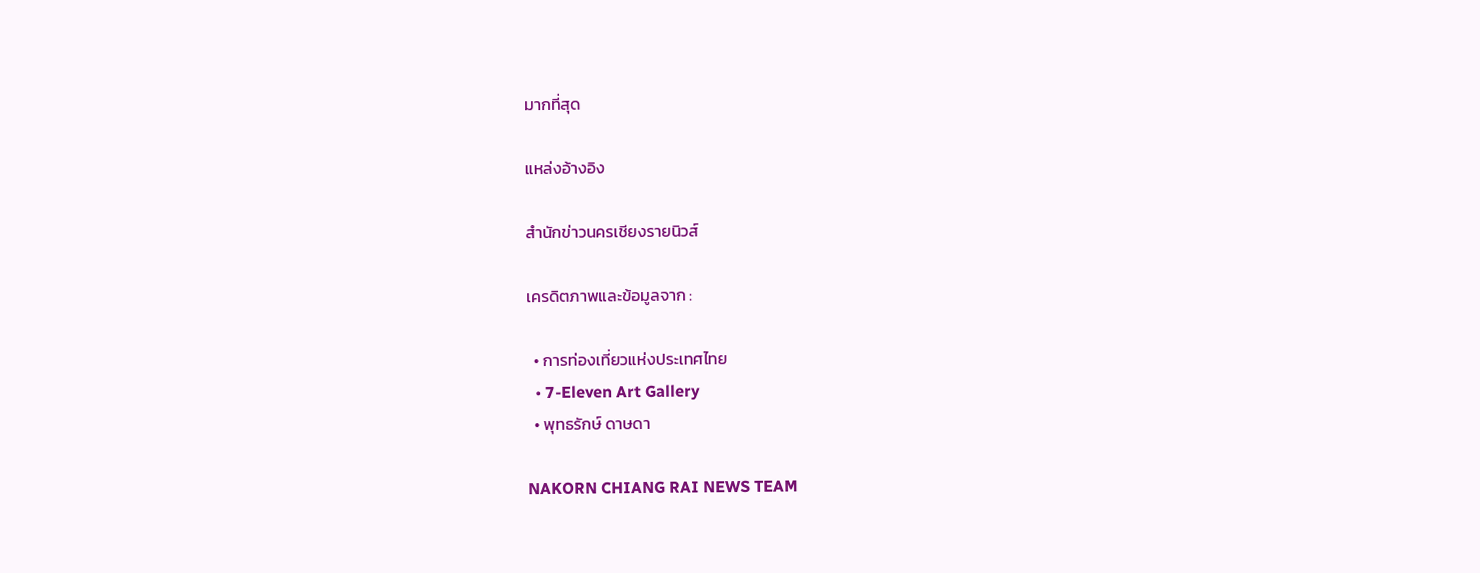มากที่สุด

แหล่งอ้างอิง

สำนักข่าวนครเชียงรายนิวส์

เครดิตภาพและข้อมูลจาก :

  • การท่องเที่ยวแห่งประเทศไทย
  • 7-Eleven Art Gallery
  • พุทธรักษ์ ดาษดา

NAKORN CHIANG RAI NEWS TEAM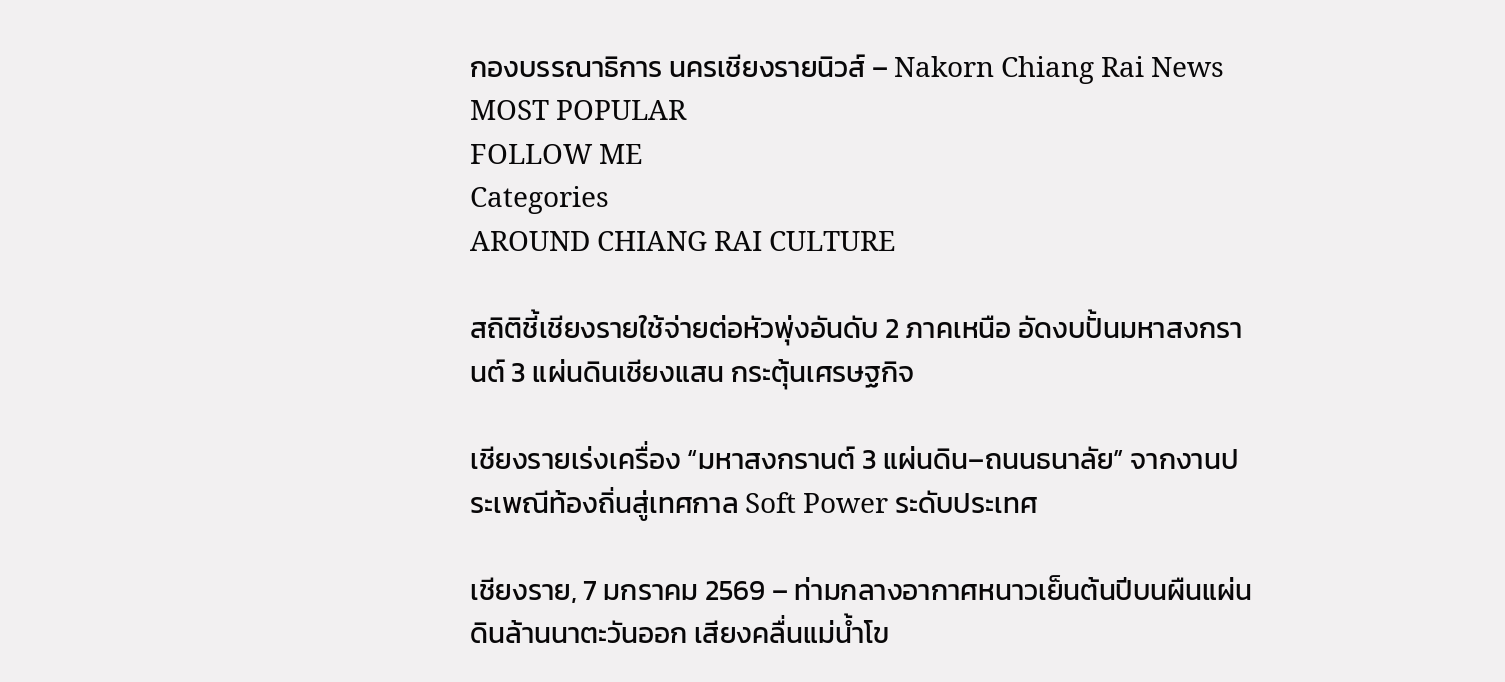กองบรรณาธิการ นครเชียงรายนิวส์ – Nakorn Chiang Rai News
MOST POPULAR
FOLLOW ME
Categories
AROUND CHIANG RAI CULTURE

สถิติชี้เชียงรายใช้จ่ายต่อหัวพุ่งอันดับ 2 ภาคเหนือ อัดงบปั้นมหาสงกรานต์ 3 แผ่นดินเชียงแสน กระตุ้นเศรษฐกิจ

เชียงรายเร่งเครื่อง “มหาสงกรานต์ 3 แผ่นดิน–ถนนธนาลัย” จากงานประเพณีท้องถิ่นสู่เทศกาล Soft Power ระดับประเทศ

เชียงราย, 7 มกราคม 2569 – ท่ามกลางอากาศหนาวเย็นต้นปีบนผืนแผ่นดินล้านนาตะวันออก เสียงคลื่นแม่น้ำโข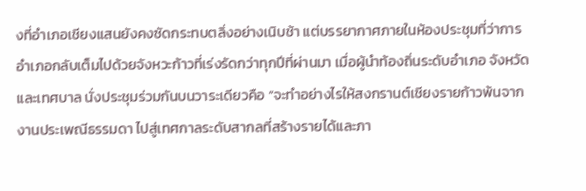งที่อำเภอเชียงแสนยังคงซัดกระทบตลิ่งอย่างเนิบช้า แต่บรรยากาศภายในห้องประชุมที่ว่าการอำเภอกลับเต็มไปด้วยจังหวะก้าวที่เร่งรัดกว่าทุกปีที่ผ่านมา เมื่อผู้นำท้องถิ่นระดับอำเภอ จังหวัด และเทศบาล นั่งประชุมร่วมกันบนวาระเดียวคือ “จะทำอย่างไรให้สงกรานต์เชียงรายก้าวพ้นจากงานประเพณีธรรมดา ไปสู่เทศกาลระดับสากลที่สร้างรายได้และภา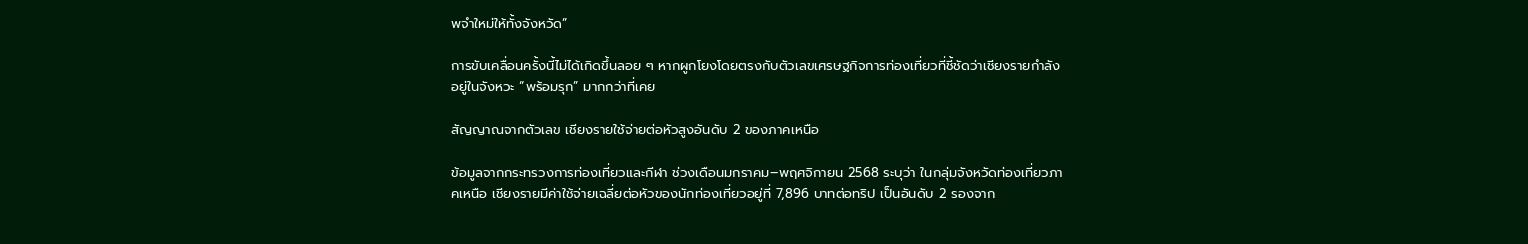พจำใหม่ให้ทั้งจังหวัด”

การขับเคลื่อนครั้งนี้ไม่ได้เกิดขึ้นลอย ๆ หากผูกโยงโดยตรงกับตัวเลขเศรษฐกิจการท่องเที่ยวที่ชี้ชัดว่าเชียงรายกำลังอยู่ในจังหวะ “พร้อมรุก” มากกว่าที่เคย

สัญญาณจากตัวเลข เชียงรายใช้จ่ายต่อหัวสูงอันดับ 2 ของภาคเหนือ

ข้อมูลจากกระทรวงการท่องเที่ยวและกีฬา ช่วงเดือนมกราคม–พฤศจิกายน 2568 ระบุว่า ในกลุ่มจังหวัดท่องเที่ยวภาคเหนือ เชียงรายมีค่าใช้จ่ายเฉลี่ยต่อหัวของนักท่องเที่ยวอยู่ที่ 7,896 บาทต่อทริป เป็นอันดับ 2 รองจาก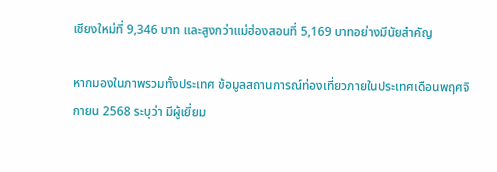เชียงใหม่ที่ 9,346 บาท และสูงกว่าแม่ฮ่องสอนที่ 5,169 บาทอย่างมีนัยสำคัญ

หากมองในภาพรวมทั้งประเทศ ข้อมูลสถานการณ์ท่องเที่ยวภายในประเทศเดือนพฤศจิกายน 2568 ระบุว่า มีผู้เยี่ยม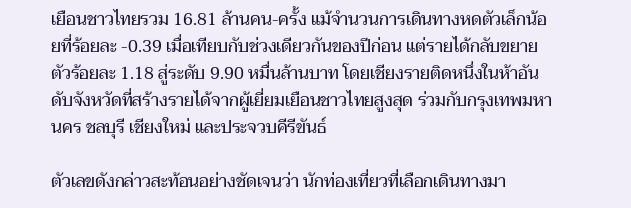เยือนชาวไทยรวม 16.81 ล้านคน-ครั้ง แม้จำนวนการเดินทางหดตัวเล็กน้อยที่ร้อยละ -0.39 เมื่อเทียบกับช่วงเดียวกันของปีก่อน แต่รายได้กลับขยายตัวร้อยละ 1.18 สู่ระดับ 9.90 หมื่นล้านบาท โดยเชียงรายติดหนึ่งในห้าอันดับจังหวัดที่สร้างรายได้จากผู้เยี่ยมเยือนชาวไทยสูงสุด ร่วมกับกรุงเทพมหานคร ชลบุรี เชียงใหม่ และประจวบคีรีขันธ์

ตัวเลขดังกล่าวสะท้อนอย่างชัดเจนว่า นักท่องเที่ยวที่เลือกเดินทางมา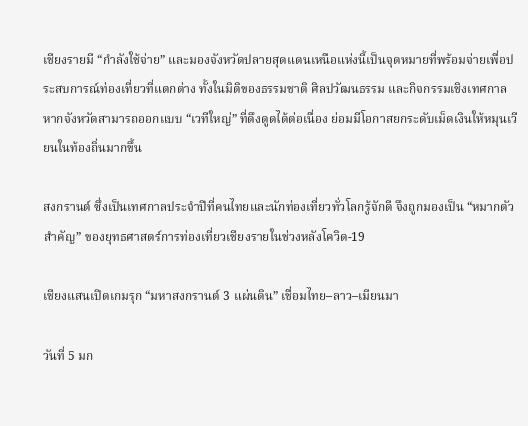เชียงรายมี “กำลังใช้จ่าย” และมองจังหวัดปลายสุดแดนเหนือแห่งนี้เป็นจุดหมายที่พร้อมจ่ายเพื่อประสบการณ์ท่องเที่ยวที่แตกต่าง ทั้งในมิติของธรรมชาติ ศิลปวัฒนธรรม และกิจกรรมเชิงเทศกาล หากจังหวัดสามารถออกแบบ “เวทีใหญ่” ที่ดึงดูดได้ต่อเนื่อง ย่อมมีโอกาสยกระดับเม็ดเงินให้หมุนเวียนในท้องถิ่นมากขึ้น

สงกรานต์ ซึ่งเป็นเทศกาลประจำปีที่คนไทยและนักท่องเที่ยวทั่วโลกรู้จักดี จึงถูกมองเป็น “หมากตัวสำคัญ” ของยุทธศาสตร์การท่องเที่ยวเชียงรายในช่วงหลังโควิด-19

เชียงแสนเปิดเกมรุก “มหาสงกรานต์ 3 แผ่นดิน” เชื่อมไทย–ลาว–เมียนมา

วันที่ 5 มก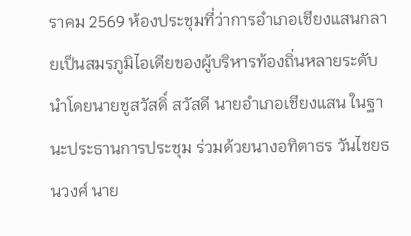ราคม 2569 ห้องประชุมที่ว่าการอำเภอเชียงแสนกลายเป็นสมรภูมิไอเดียของผู้บริหารท้องถิ่นหลายระดับ นำโดยนายชูสวัสดิ์ สวัสดี นายอำเภอเชียงแสน ในฐานะประธานการประชุม ร่วมด้วยนางอทิตาธร วันไชยธนวงศ์ นาย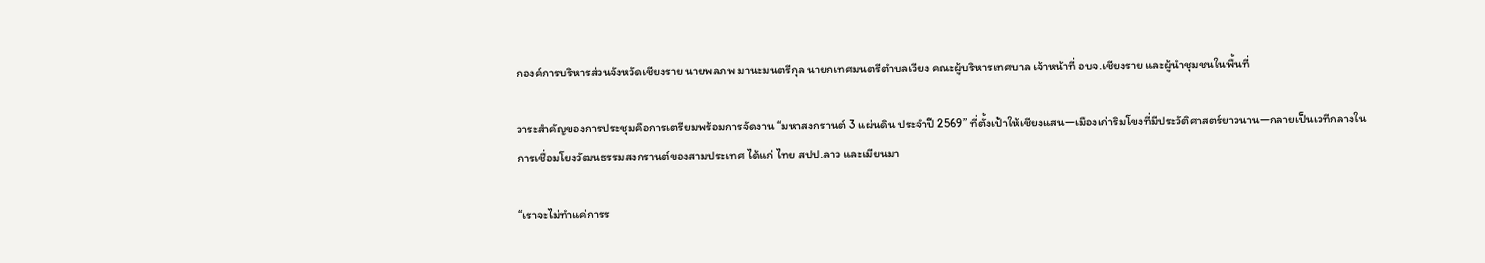กองค์การบริหารส่วนจังหวัดเชียงราย นายพลภพ มานะมนตรีกุล นายกเทศมนตรีตำบลเวียง คณะผู้บริหารเทศบาล เจ้าหน้าที่ อบจ.เชียงราย และผู้นำชุมชนในพื้นที่

วาระสำคัญของการประชุมคือการเตรียมพร้อมการจัดงาน “มหาสงกรานต์ 3 แผ่นดิน ประจำปี 2569” ที่ตั้งเป้าให้เชียงแสน—เมืองเก่าริมโขงที่มีประวัติศาสตร์ยาวนาน—กลายเป็นเวทีกลางในการเชื่อมโยงวัฒนธรรมสงกรานต์ของสามประเทศ ได้แก่ ไทย สปป.ลาว และเมียนมา

“เราจะไม่ทำแค่การร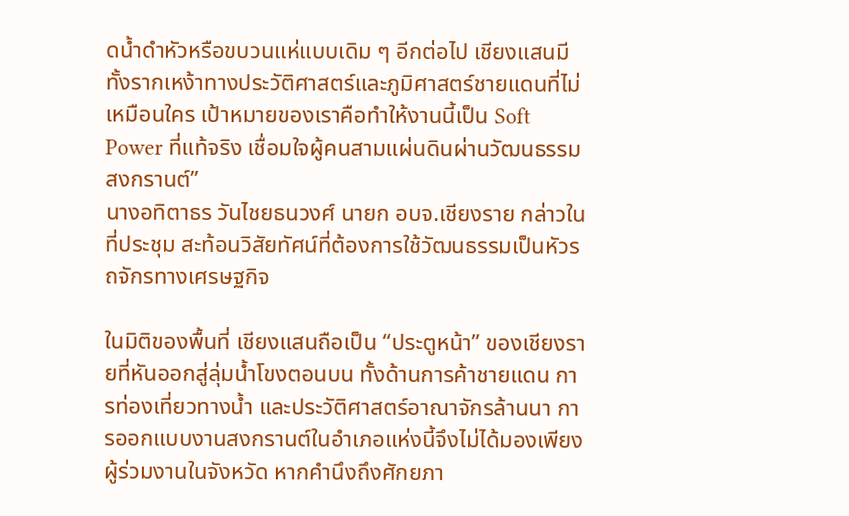ดน้ำดำหัวหรือขบวนแห่แบบเดิม ๆ อีกต่อไป เชียงแสนมีทั้งรากเหง้าทางประวัติศาสตร์และภูมิศาสตร์ชายแดนที่ไม่เหมือนใคร เป้าหมายของเราคือทำให้งานนี้เป็น Soft Power ที่แท้จริง เชื่อมใจผู้คนสามแผ่นดินผ่านวัฒนธรรมสงกรานต์”
นางอทิตาธร วันไชยธนวงศ์ นายก อบจ.เชียงราย กล่าวในที่ประชุม สะท้อนวิสัยทัศน์ที่ต้องการใช้วัฒนธรรมเป็นหัวรถจักรทางเศรษฐกิจ

ในมิติของพื้นที่ เชียงแสนถือเป็น “ประตูหน้า” ของเชียงรายที่หันออกสู่ลุ่มน้ำโขงตอนบน ทั้งด้านการค้าชายแดน การท่องเที่ยวทางน้ำ และประวัติศาสตร์อาณาจักรล้านนา การออกแบบงานสงกรานต์ในอำเภอแห่งนี้จึงไม่ได้มองเพียงผู้ร่วมงานในจังหวัด หากคำนึงถึงศักยภา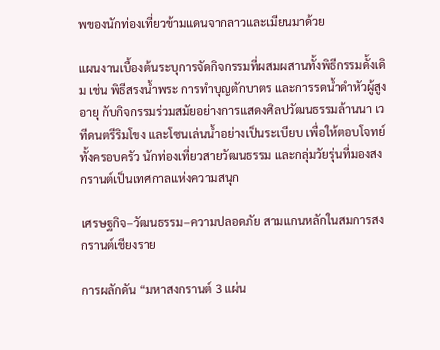พของนักท่องเที่ยวข้ามแดนจากลาวและเมียนมาด้วย

แผนงานเบื้องต้นระบุการจัดกิจกรรมที่ผสมผสานทั้งพิธีกรรมดั้งเดิม เช่น พิธีสรงน้ำพระ การทำบุญตักบาตร และการรดน้ำดำหัวผู้สูงอายุ กับกิจกรรมร่วมสมัยอย่างการแสดงศิลปวัฒนธรรมล้านนา เวทีดนตรีริมโขง และโซนเล่นน้ำอย่างเป็นระเบียบ เพื่อให้ตอบโจทย์ทั้งครอบครัว นักท่องเที่ยวสายวัฒนธรรม และกลุ่มวัยรุ่นที่มองสงกรานต์เป็นเทศกาลแห่งความสนุก

เศรษฐกิจ–วัฒนธรรม–ความปลอดภัย สามแกนหลักในสมการสงกรานต์เชียงราย

การผลักดัน “มหาสงกรานต์ 3 แผ่น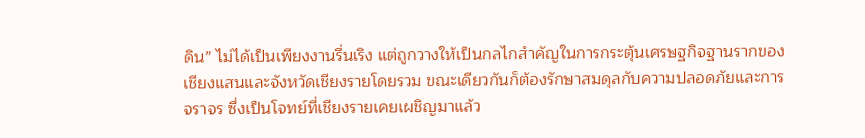ดิน” ไม่ได้เป็นเพียงงานรื่นเริง แต่ถูกวางให้เป็นกลไกสำคัญในการกระตุ้นเศรษฐกิจฐานรากของเชียงแสนและจังหวัดเชียงรายโดยรวม ขณะเดียวกันก็ต้องรักษาสมดุลกับความปลอดภัยและการจราจร ซึ่งเป็นโจทย์ที่เชียงรายเคยเผชิญมาแล้ว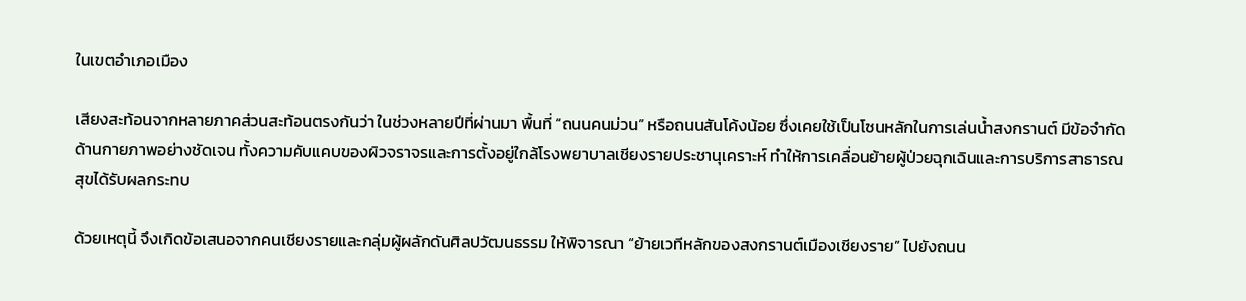ในเขตอำเภอเมือง

เสียงสะท้อนจากหลายภาคส่วนสะท้อนตรงกันว่า ในช่วงหลายปีที่ผ่านมา พื้นที่ “ถนนคนม่วน” หรือถนนสันโค้งน้อย ซึ่งเคยใช้เป็นโซนหลักในการเล่นน้ำสงกรานต์ มีข้อจำกัดด้านกายภาพอย่างชัดเจน ทั้งความคับแคบของผิวจราจรและการตั้งอยู่ใกล้โรงพยาบาลเชียงรายประชานุเคราะห์ ทำให้การเคลื่อนย้ายผู้ป่วยฉุกเฉินและการบริการสาธารณสุขได้รับผลกระทบ

ด้วยเหตุนี้ จึงเกิดข้อเสนอจากคนเชียงรายและกลุ่มผู้ผลักดันศิลปวัฒนธรรม ให้พิจารณา “ย้ายเวทีหลักของสงกรานต์เมืองเชียงราย” ไปยังถนน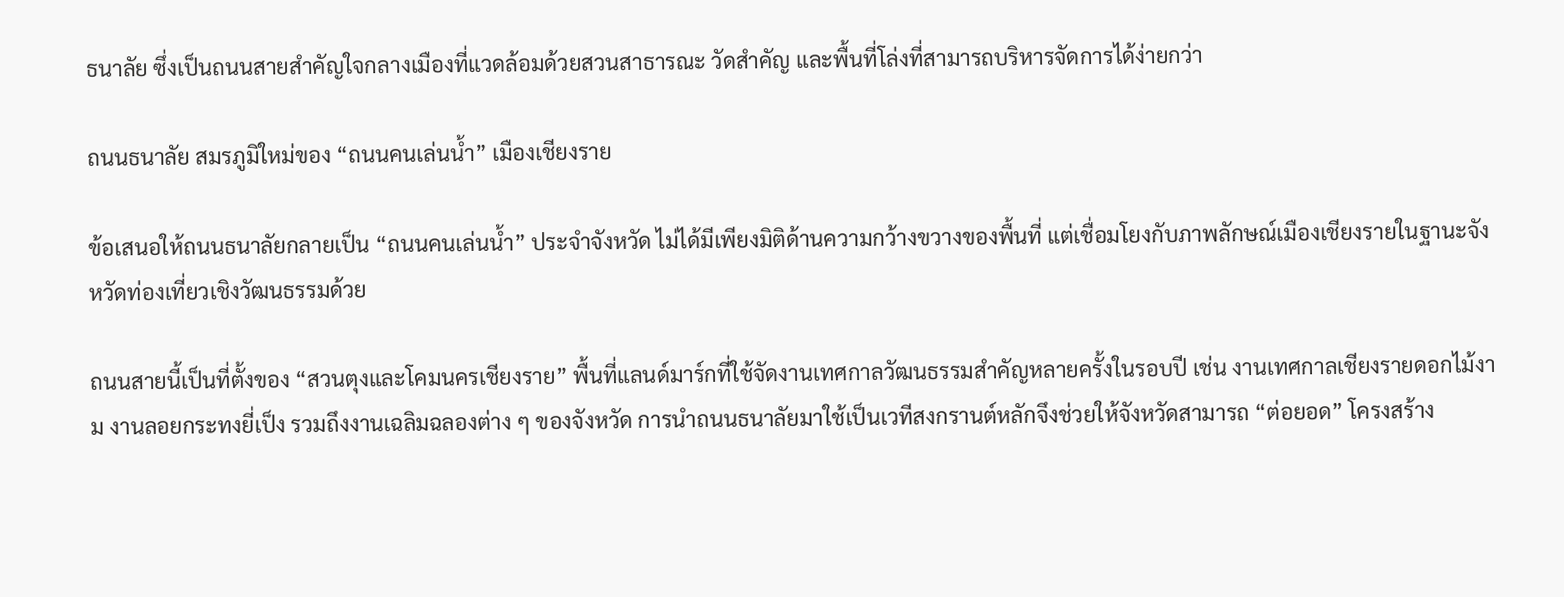ธนาลัย ซึ่งเป็นถนนสายสำคัญใจกลางเมืองที่แวดล้อมด้วยสวนสาธารณะ วัดสำคัญ และพื้นที่โล่งที่สามารถบริหารจัดการได้ง่ายกว่า

ถนนธนาลัย สมรภูมิใหม่ของ “ถนนคนเล่นน้ำ” เมืองเชียงราย

ข้อเสนอให้ถนนธนาลัยกลายเป็น “ถนนคนเล่นน้ำ” ประจำจังหวัด ไม่ได้มีเพียงมิติด้านความกว้างขวางของพื้นที่ แต่เชื่อมโยงกับภาพลักษณ์เมืองเชียงรายในฐานะจังหวัดท่องเที่ยวเชิงวัฒนธรรมด้วย

ถนนสายนี้เป็นที่ตั้งของ “สวนตุงและโคมนครเชียงราย” พื้นที่แลนด์มาร์กที่ใช้จัดงานเทศกาลวัฒนธรรมสำคัญหลายครั้งในรอบปี เช่น งานเทศกาลเชียงรายดอกไม้งาม งานลอยกระทงยี่เป็ง รวมถึงงานเฉลิมฉลองต่าง ๆ ของจังหวัด การนำถนนธนาลัยมาใช้เป็นเวทีสงกรานต์หลักจึงช่วยให้จังหวัดสามารถ “ต่อยอด” โครงสร้าง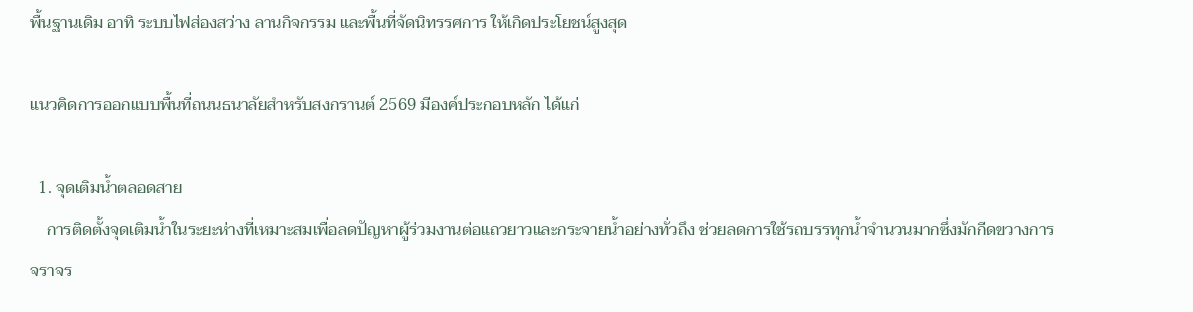พื้นฐานเดิม อาทิ ระบบไฟส่องสว่าง ลานกิจกรรม และพื้นที่จัดนิทรรศการ ให้เกิดประโยชน์สูงสุด

แนวคิดการออกแบบพื้นที่ถนนธนาลัยสำหรับสงกรานต์ 2569 มีองค์ประกอบหลัก ได้แก่

  1. จุดเติมน้ำตลอดสาย
    การติดตั้งจุดเติมน้ำในระยะห่างที่เหมาะสมเพื่อลดปัญหาผู้ร่วมงานต่อแถวยาวและกระจายน้ำอย่างทั่วถึง ช่วยลดการใช้รถบรรทุกน้ำจำนวนมากซึ่งมักกีดขวางการจราจร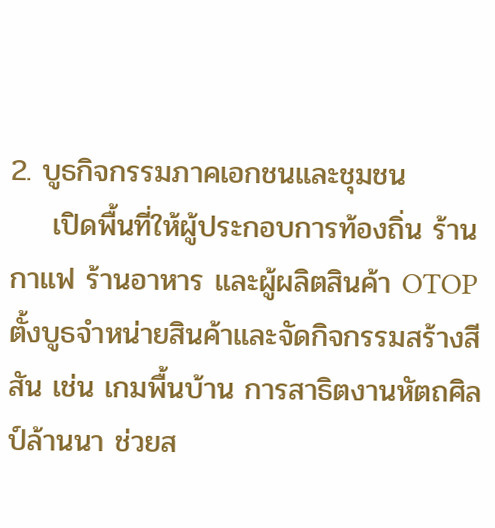2. บูธกิจกรรมภาคเอกชนและชุมชน
    เปิดพื้นที่ให้ผู้ประกอบการท้องถิ่น ร้านกาแฟ ร้านอาหาร และผู้ผลิตสินค้า OTOP ตั้งบูธจำหน่ายสินค้าและจัดกิจกรรมสร้างสีสัน เช่น เกมพื้นบ้าน การสาธิตงานหัตถศิลป์ล้านนา ช่วยส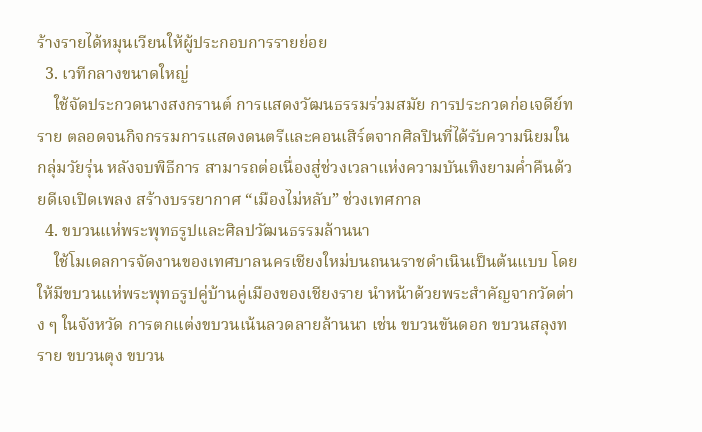ร้างรายได้หมุนเวียนให้ผู้ประกอบการรายย่อย
  3. เวทีกลางขนาดใหญ่
    ใช้จัดประกวดนางสงกรานต์ การแสดงวัฒนธรรมร่วมสมัย การประกวดก่อเจดีย์ทราย ตลอดจนกิจกรรมการแสดงดนตรีและคอนเสิร์ตจากศิลปินที่ได้รับความนิยมในกลุ่มวัยรุ่น หลังจบพิธีการ สามารถต่อเนื่องสู่ช่วงเวลาแห่งความบันเทิงยามค่ำคืนด้วยดีเจเปิดเพลง สร้างบรรยากาศ “เมืองไม่หลับ” ช่วงเทศกาล
  4. ขบวนแห่พระพุทธรูปและศิลปวัฒนธรรมล้านนา
    ใช้โมเดลการจัดงานของเทศบาลนครเชียงใหม่บนถนนราชดำเนินเป็นต้นแบบ โดยให้มีขบวนแห่พระพุทธรูปคู่บ้านคู่เมืองของเชียงราย นำหน้าด้วยพระสำคัญจากวัดต่าง ๆ ในจังหวัด การตกแต่งขบวนเน้นลวดลายล้านนา เช่น ขบวนขันดอก ขบวนสลุงทราย ขบวนตุง ขบวน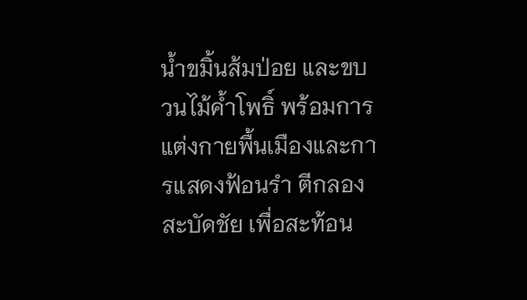น้ำขมิ้นส้มป่อย และขบวนไม้ค้ำโพธิ์ พร้อมการแต่งกายพื้นเมืองและการแสดงฟ้อนรำ ตีกลองสะบัดชัย เพื่อสะท้อน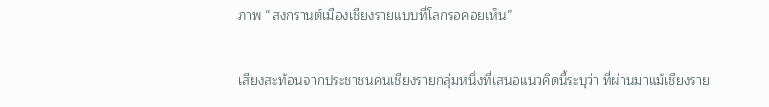ภาพ “สงกรานต์เมืองเชียงรายแบบที่โลกรอคอยเห็น”

เสียงสะท้อนจากประชาชนคนเชียงรายกลุ่มหนึ่งที่เสนอแนวคิดนี้ระบุว่า ที่ผ่านมาแม้เชียงราย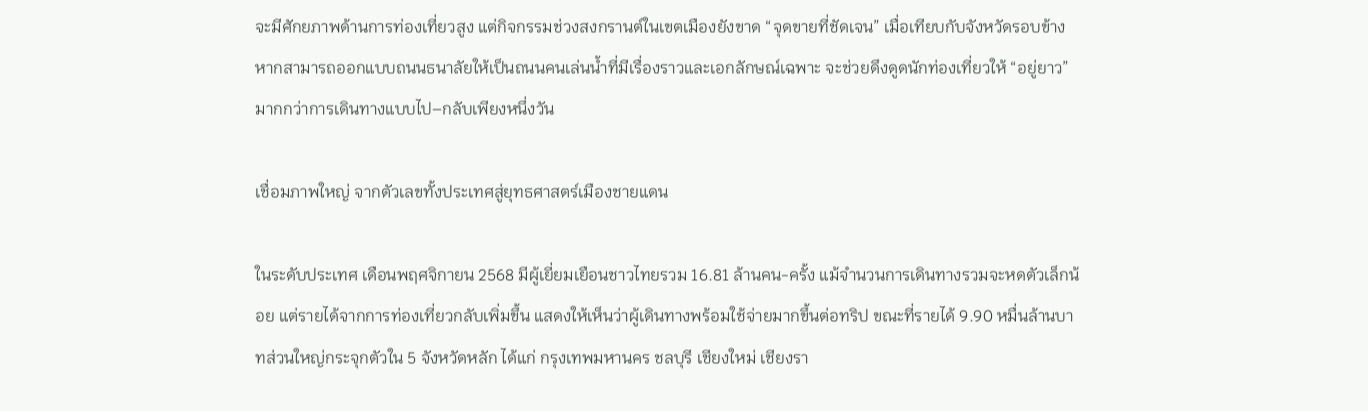จะมีศักยภาพด้านการท่องเที่ยวสูง แต่กิจกรรมช่วงสงกรานต์ในเขตเมืองยังขาด “จุดขายที่ชัดเจน” เมื่อเทียบกับจังหวัดรอบข้าง หากสามารถออกแบบถนนธนาลัยให้เป็นถนนคนเล่นน้ำที่มีเรื่องราวและเอกลักษณ์เฉพาะ จะช่วยดึงดูดนักท่องเที่ยวให้ “อยู่ยาว” มากกว่าการเดินทางแบบไป–กลับเพียงหนึ่งวัน

เชื่อมภาพใหญ่ จากตัวเลขทั้งประเทศสู่ยุทธศาสตร์เมืองชายแดน

ในระดับประเทศ เดือนพฤศจิกายน 2568 มีผู้เยี่ยมเยือนชาวไทยรวม 16.81 ล้านคน-ครั้ง แม้จำนวนการเดินทางรวมจะหดตัวเล็กน้อย แต่รายได้จากการท่องเที่ยวกลับเพิ่มขึ้น แสดงให้เห็นว่าผู้เดินทางพร้อมใช้จ่ายมากขึ้นต่อทริป ขณะที่รายได้ 9.90 หมื่นล้านบาทส่วนใหญ่กระจุกตัวใน 5 จังหวัดหลัก ได้แก่ กรุงเทพมหานคร ชลบุรี เชียงใหม่ เชียงรา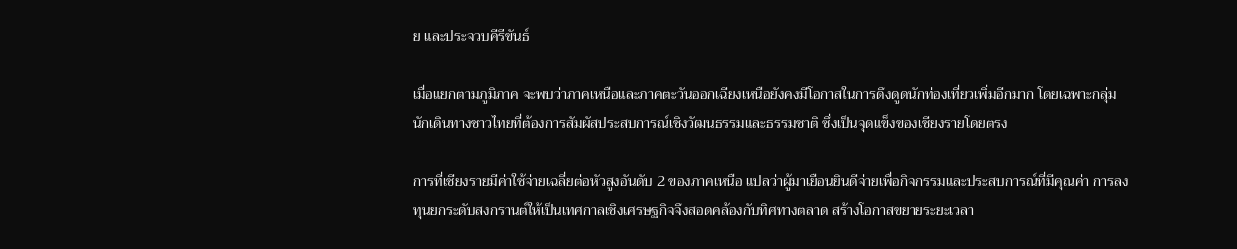ย และประจวบคีรีขันธ์

เมื่อแยกตามภูมิภาค จะพบว่าภาคเหนือและภาคตะวันออกเฉียงเหนือยังคงมีโอกาสในการดึงดูดนักท่องเที่ยวเพิ่มอีกมาก โดยเฉพาะกลุ่มนักเดินทางชาวไทยที่ต้องการสัมผัสประสบการณ์เชิงวัฒนธรรมและธรรมชาติ ซึ่งเป็นจุดแข็งของเชียงรายโดยตรง

การที่เชียงรายมีค่าใช้จ่ายเฉลี่ยต่อหัวสูงอันดับ 2 ของภาคเหนือ แปลว่าผู้มาเยือนยินดีจ่ายเพื่อกิจกรรมและประสบการณ์ที่มีคุณค่า การลงทุนยกระดับสงกรานต์ให้เป็นเทศกาลเชิงเศรษฐกิจจึงสอดคล้องกับทิศทางตลาด สร้างโอกาสขยายระยะเวลา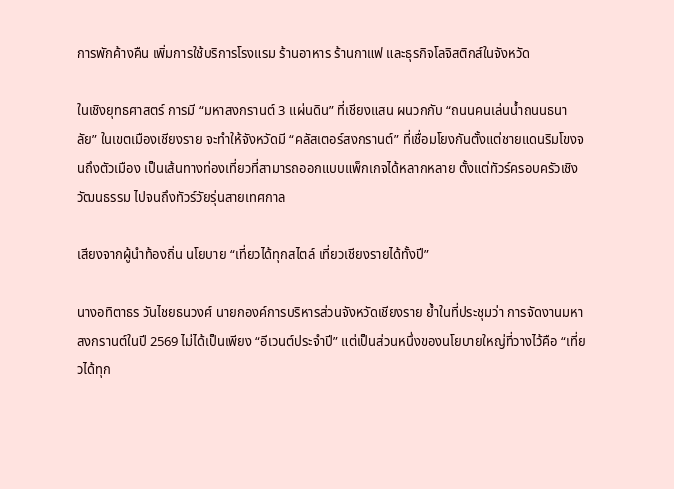การพักค้างคืน เพิ่มการใช้บริการโรงแรม ร้านอาหาร ร้านกาแฟ และธุรกิจโลจิสติกส์ในจังหวัด

ในเชิงยุทธศาสตร์ การมี “มหาสงกรานต์ 3 แผ่นดิน” ที่เชียงแสน ผนวกกับ “ถนนคนเล่นน้ำถนนธนาลัย” ในเขตเมืองเชียงราย จะทำให้จังหวัดมี “คลัสเตอร์สงกรานต์” ที่เชื่อมโยงกันตั้งแต่ชายแดนริมโขงจนถึงตัวเมือง เป็นเส้นทางท่องเที่ยวที่สามารถออกแบบแพ็กเกจได้หลากหลาย ตั้งแต่ทัวร์ครอบครัวเชิงวัฒนธรรม ไปจนถึงทัวร์วัยรุ่นสายเทศกาล

เสียงจากผู้นำท้องถิ่น นโยบาย “เที่ยวได้ทุกสไตล์ เที่ยวเชียงรายได้ทั้งปี”

นางอทิตาธร วันไชยธนวงศ์ นายกองค์การบริหารส่วนจังหวัดเชียงราย ย้ำในที่ประชุมว่า การจัดงานมหาสงกรานต์ในปี 2569 ไม่ได้เป็นเพียง “อีเวนต์ประจำปี” แต่เป็นส่วนหนึ่งของนโยบายใหญ่ที่วางไว้คือ “เที่ยวได้ทุก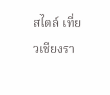สไตล์ เที่ยวเชียงรา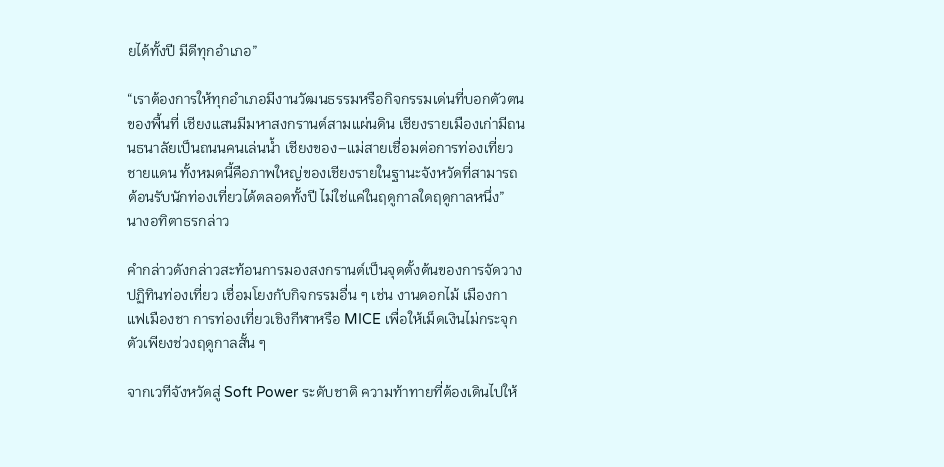ยได้ทั้งปี มีดีทุกอำเภอ”

“เราต้องการให้ทุกอำเภอมีงานวัฒนธรรมหรือกิจกรรมเด่นที่บอกตัวตนของพื้นที่ เชียงแสนมีมหาสงกรานต์สามแผ่นดิน เชียงรายเมืองเก่ามีถนนธนาลัยเป็นถนนคนเล่นน้ำ เชียงของ–แม่สายเชื่อมต่อการท่องเที่ยวชายแดน ทั้งหมดนี้คือภาพใหญ่ของเชียงรายในฐานะจังหวัดที่สามารถต้อนรับนักท่องเที่ยวได้ตลอดทั้งปี ไม่ใช่แค่ในฤดูกาลใดฤดูกาลหนึ่ง”
นางอทิตาธรกล่าว

คำกล่าวดังกล่าวสะท้อนการมองสงกรานต์เป็นจุดตั้งต้นของการจัดวางปฏิทินท่องเที่ยว เชื่อมโยงกับกิจกรรมอื่น ๆ เช่น งานดอกไม้ เมืองกาแฟเมืองชา การท่องเที่ยวเชิงกีฬาหรือ MICE เพื่อให้เม็ดเงินไม่กระจุกตัวเพียงช่วงฤดูกาลสั้น ๆ

จากเวทีจังหวัดสู่ Soft Power ระดับชาติ ความท้าทายที่ต้องเดินไปให้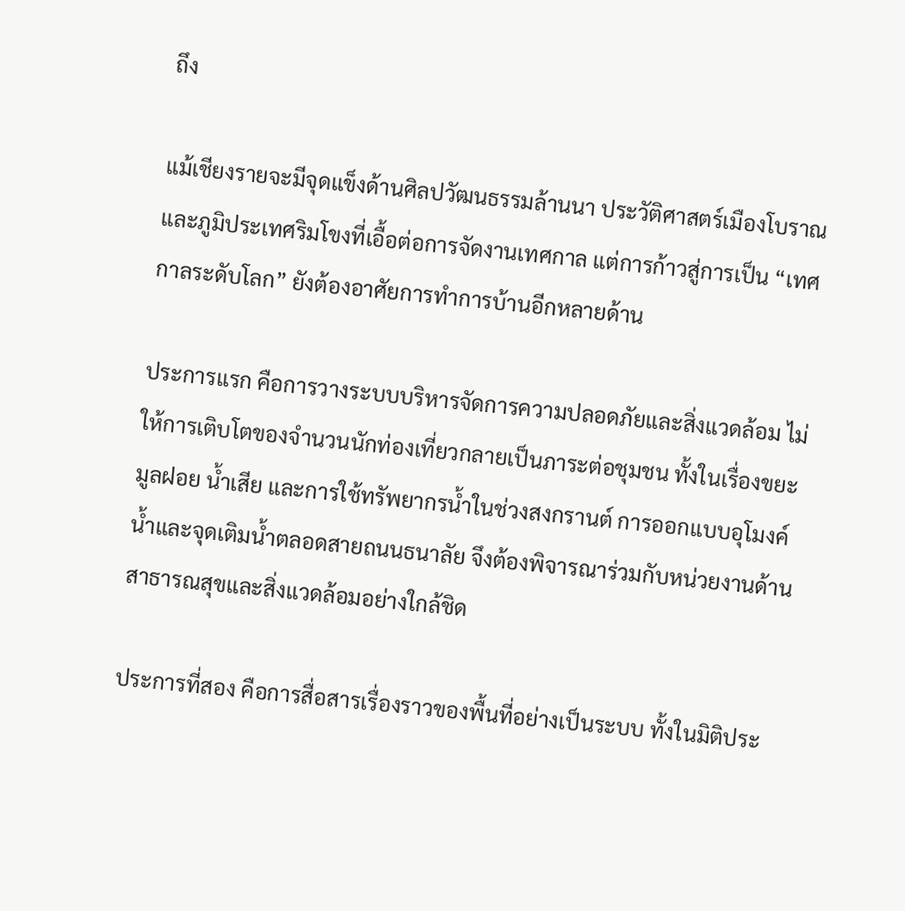ถึง

แม้เชียงรายจะมีจุดแข็งด้านศิลปวัฒนธรรมล้านนา ประวัติศาสตร์เมืองโบราณ และภูมิประเทศริมโขงที่เอื้อต่อการจัดงานเทศกาล แต่การก้าวสู่การเป็น “เทศกาลระดับโลก” ยังต้องอาศัยการทำการบ้านอีกหลายด้าน

ประการแรก คือการวางระบบบริหารจัดการความปลอดภัยและสิ่งแวดล้อม ไม่ให้การเติบโตของจำนวนนักท่องเที่ยวกลายเป็นภาระต่อชุมชน ทั้งในเรื่องขยะมูลฝอย น้ำเสีย และการใช้ทรัพยากรน้ำในช่วงสงกรานต์ การออกแบบอุโมงค์น้ำและจุดเติมน้ำตลอดสายถนนธนาลัย จึงต้องพิจารณาร่วมกับหน่วยงานด้านสาธารณสุขและสิ่งแวดล้อมอย่างใกล้ชิด

ประการที่สอง คือการสื่อสารเรื่องราวของพื้นที่อย่างเป็นระบบ ทั้งในมิติประ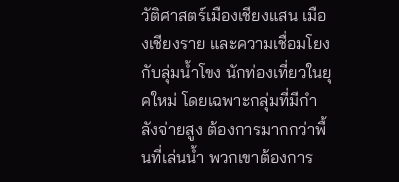วัติศาสตร์เมืองเชียงแสน เมืองเชียงราย และความเชื่อมโยงกับลุ่มน้ำโขง นักท่องเที่ยวในยุคใหม่ โดยเฉพาะกลุ่มที่มีกำลังจ่ายสูง ต้องการมากกว่าพื้นที่เล่นน้ำ พวกเขาต้องการ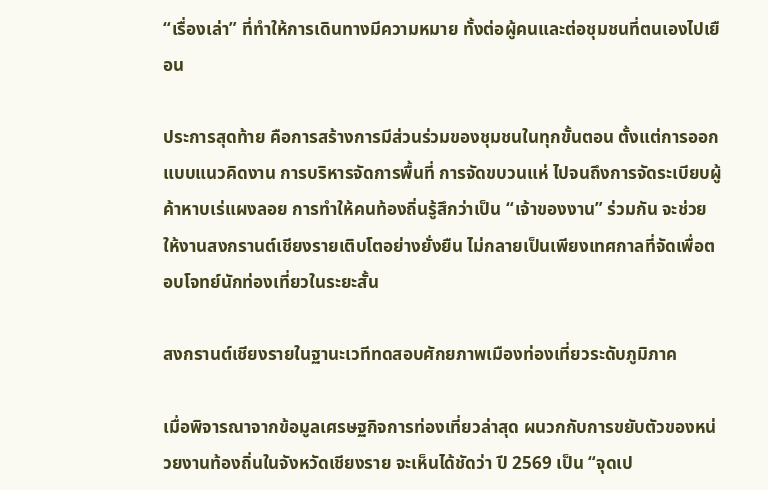“เรื่องเล่า” ที่ทำให้การเดินทางมีความหมาย ทั้งต่อผู้คนและต่อชุมชนที่ตนเองไปเยือน

ประการสุดท้าย คือการสร้างการมีส่วนร่วมของชุมชนในทุกขั้นตอน ตั้งแต่การออกแบบแนวคิดงาน การบริหารจัดการพื้นที่ การจัดขบวนแห่ ไปจนถึงการจัดระเบียบผู้ค้าหาบเร่แผงลอย การทำให้คนท้องถิ่นรู้สึกว่าเป็น “เจ้าของงาน” ร่วมกัน จะช่วยให้งานสงกรานต์เชียงรายเติบโตอย่างยั่งยืน ไม่กลายเป็นเพียงเทศกาลที่จัดเพื่อตอบโจทย์นักท่องเที่ยวในระยะสั้น

สงกรานต์เชียงรายในฐานะเวทีทดสอบศักยภาพเมืองท่องเที่ยวระดับภูมิภาค

เมื่อพิจารณาจากข้อมูลเศรษฐกิจการท่องเที่ยวล่าสุด ผนวกกับการขยับตัวของหน่วยงานท้องถิ่นในจังหวัดเชียงราย จะเห็นได้ชัดว่า ปี 2569 เป็น “จุดเป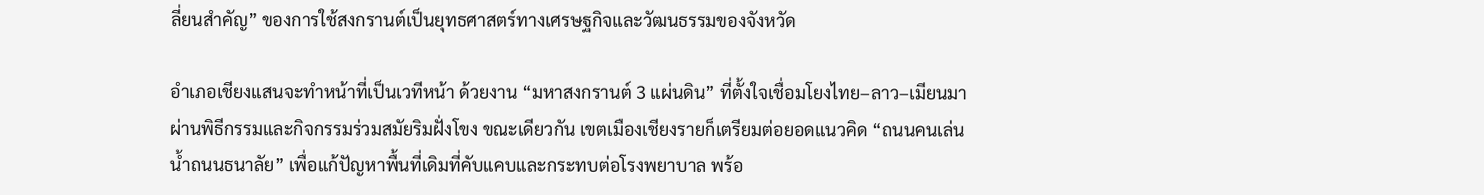ลี่ยนสำคัญ” ของการใช้สงกรานต์เป็นยุทธศาสตร์ทางเศรษฐกิจและวัฒนธรรมของจังหวัด

อำเภอเชียงแสนจะทำหน้าที่เป็นเวทีหน้า ด้วยงาน “มหาสงกรานต์ 3 แผ่นดิน” ที่ตั้งใจเชื่อมโยงไทย–ลาว–เมียนมา ผ่านพิธีกรรมและกิจกรรมร่วมสมัยริมฝั่งโขง ขณะเดียวกัน เขตเมืองเชียงรายก็เตรียมต่อยอดแนวคิด “ถนนคนเล่นน้ำถนนธนาลัย” เพื่อแก้ปัญหาพื้นที่เดิมที่คับแคบและกระทบต่อโรงพยาบาล พร้อ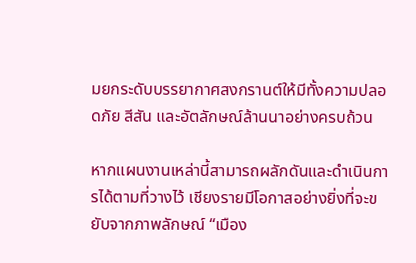มยกระดับบรรยากาศสงกรานต์ให้มีทั้งความปลอดภัย สีสัน และอัตลักษณ์ล้านนาอย่างครบถ้วน

หากแผนงานเหล่านี้สามารถผลักดันและดำเนินการได้ตามที่วางไว้ เชียงรายมีโอกาสอย่างยิ่งที่จะขยับจากภาพลักษณ์ “เมือง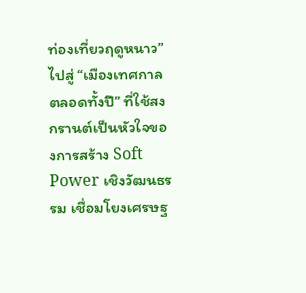ท่องเที่ยวฤดูหนาว” ไปสู่ “เมืองเทศกาลตลอดทั้งปี” ที่ใช้สงกรานต์เป็นหัวใจของการสร้าง Soft Power เชิงวัฒนธรรม เชื่อมโยงเศรษฐ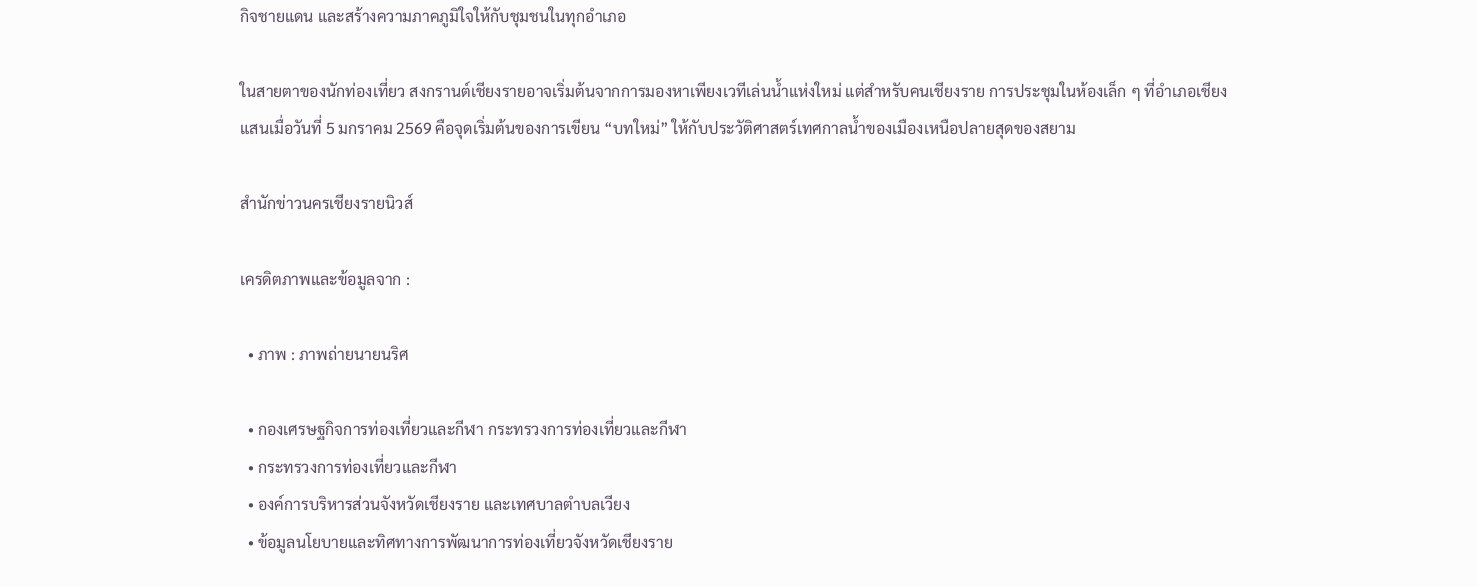กิจชายแดน และสร้างความภาคภูมิใจให้กับชุมชนในทุกอำเภอ

ในสายตาของนักท่องเที่ยว สงกรานต์เชียงรายอาจเริ่มต้นจากการมองหาเพียงเวทีเล่นน้ำแห่งใหม่ แต่สำหรับคนเชียงราย การประชุมในห้องเล็ก ๆ ที่อำเภอเชียงแสนเมื่อวันที่ 5 มกราคม 2569 คือจุดเริ่มต้นของการเขียน “บทใหม่” ให้กับประวัติศาสตร์เทศกาลน้ำของเมืองเหนือปลายสุดของสยาม

สำนักข่าวนครเชียงรายนิวส์

เครดิตภาพและข้อมูลจาก :

  • ภาพ : ภาพถ่ายนายนริศ

  • กองเศรษฐกิจการท่องเที่ยวและกีฬา กระทรวงการท่องเที่ยวและกีฬา
  • กระทรวงการท่องเที่ยวและกีฬา
  • องค์การบริหารส่วนจังหวัดเชียงราย และเทศบาลตำบลเวียง
  • ข้อมูลนโยบายและทิศทางการพัฒนาการท่องเที่ยวจังหวัดเชียงราย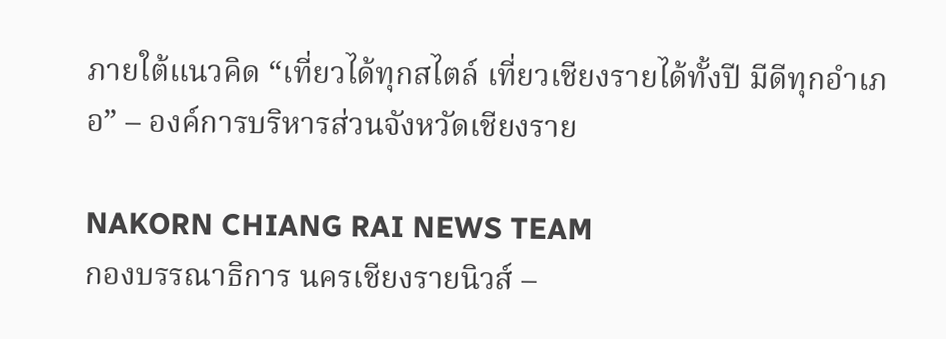ภายใต้แนวคิด “เที่ยวได้ทุกสไตล์ เที่ยวเชียงรายได้ทั้งปี มีดีทุกอำเภอ” – องค์การบริหารส่วนจังหวัดเชียงราย

NAKORN CHIANG RAI NEWS TEAM
กองบรรณาธิการ นครเชียงรายนิวส์ –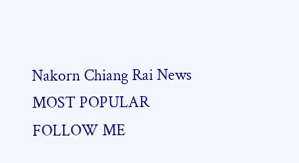Nakorn Chiang Rai News
MOST POPULAR
FOLLOW ME